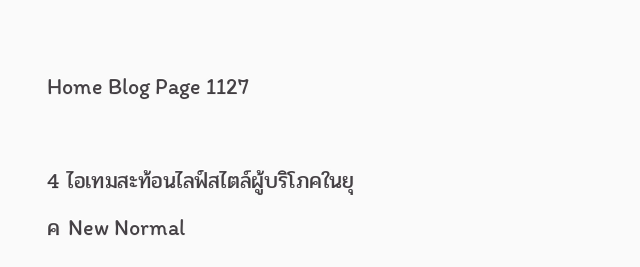Home Blog Page 1127

4 ไอเทมสะท้อนไลฟ์สไตล์ผู้บริโภคในยุค New Normal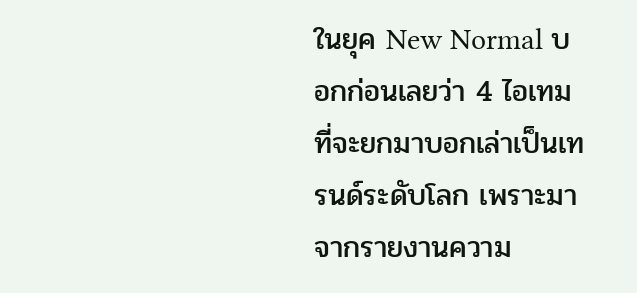ในยุค New Normal บอกก่อนเลยว่า 4 ไอเทมที่จะยกมาบอกเล่าเป็นเทรนด์ระดับโลก เพราะมาจากรายงานความ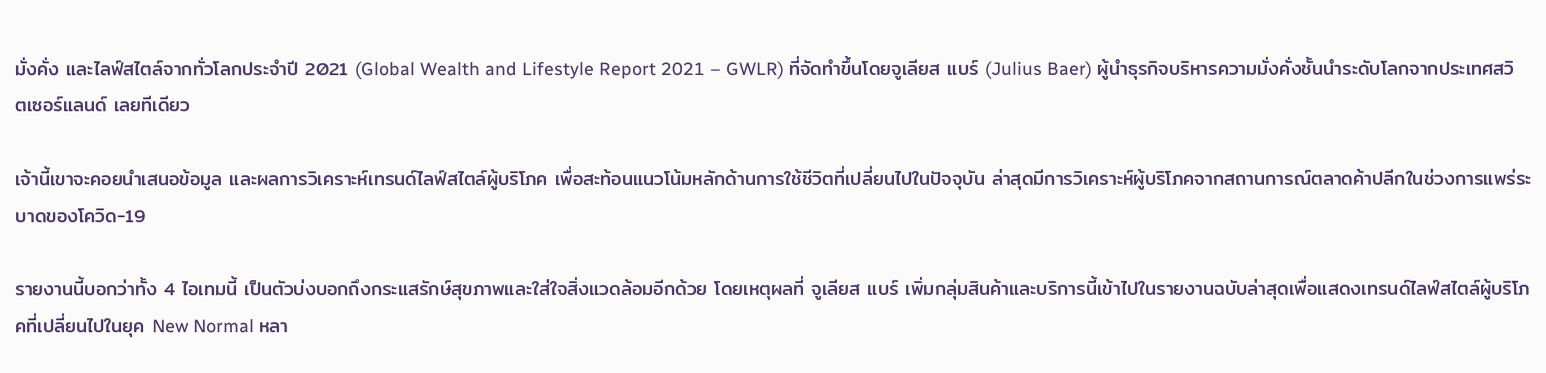มั่งคั่ง และไลฟ์สไตล์จากทั่วโลกประจำปี 2021 (Global Wealth and Lifestyle Report 2021 – GWLR) ที่จัดทำขึ้นโดยจูเลียส แบร์ (Julius Baer) ผู้นำธุรกิจบริหารความมั่งคั่งชั้นนำระดับโลกจากประเทศสวิตเซอร์แลนด์ เลยทีเดียว

เจ้านี้เขาจะคอยนำเสนอข้อมูล และผลการวิเคราะห์เทรนด์ไลฟ์สไตล์ผู้บริโภค เพื่อสะท้อนแนวโน้มหลักด้านการใช้ชีวิตที่เปลี่ยนไปในปัจจุบัน ล่าสุดมีการวิเคราะห์ผู้บริโภคจากสถานการณ์ตลาดค้าปลีกในช่วงการแพร่ระบาดของโควิด-19

รายงานนี้บอกว่าทั้ง 4 ไอเทมนี้ เป็นตัวบ่งบอกถึงกระแสรักษ์สุขภาพและใส่ใจสิ่งแวดล้อมอีกด้วย โดยเหตุผลที่ จูเลียส แบร์ เพิ่มกลุ่มสินค้าและบริการนี้เข้าไปในรายงานฉบับล่าสุดเพื่อแสดงเทรนด์ไลฟ์สไตล์ผู้บริโภคที่เปลี่ยนไปในยุค New Normal หลา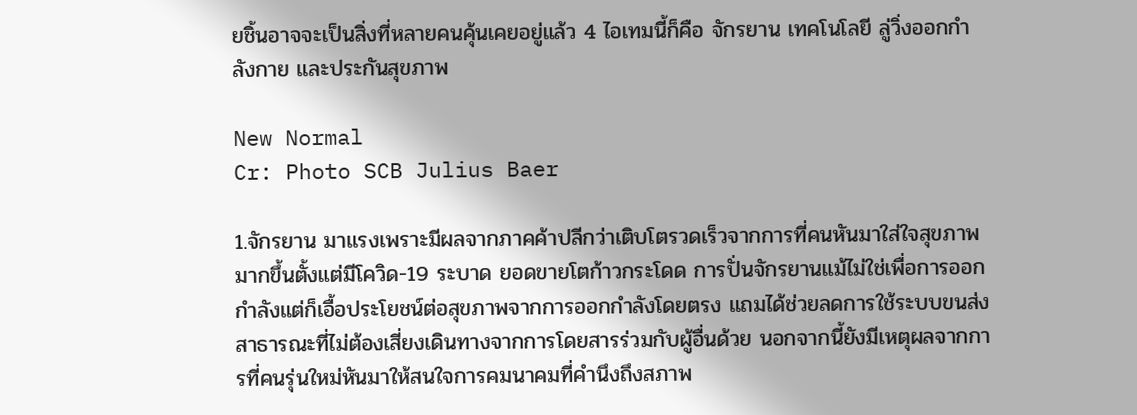ยชิ้นอาจจะเป็นสิ่งที่หลายคนคุ้นเคยอยู่แล้ว 4 ไอเทมนี้ก็คือ จักรยาน เทคโนโลยี ลู่วิ่งออกกำลังกาย และประกันสุขภาพ

New Normal
Cr: Photo SCB Julius Baer

1.จักรยาน มาแรงเพราะมีผลจากภาคค้าปลีกว่าเติบโตรวดเร็วจากการที่คนหันมาใส่ใจสุขภาพมากขึ้นตั้งแต่มีโควิด-19 ระบาด ยอดขายโตก้าวกระโดด การปั่นจักรยานแม้ไม่ใช่เพื่อการออกกำลังแต่ก็เอื้อประโยชน์ต่อสุขภาพจากการออกกำลังโดยตรง แถมได้ช่วยลดการใช้ระบบขนส่งสาธารณะที่ไม่ต้องเสี่ยงเดินทางจากการโดยสารร่วมกับผู้อื่นด้วย นอกจากนี้ยังมีเหตุผลจากการที่คนรุ่นใหม่หันมาให้สนใจการคมนาคมที่คำนึงถึงสภาพ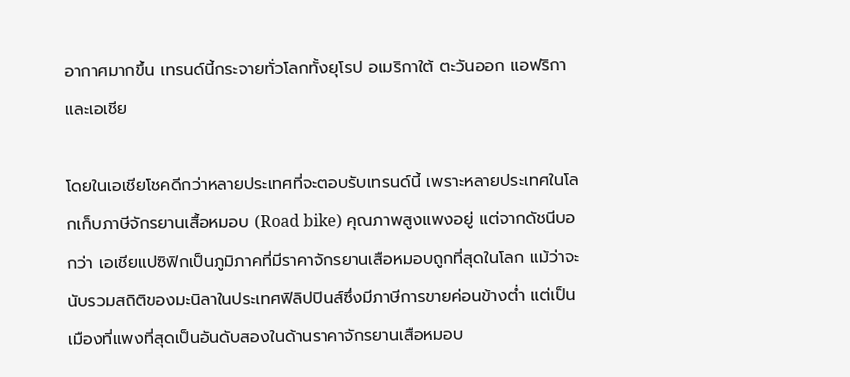อากาศมากขึ้น เทรนด์นี้กระจายทั่วโลกทั้งยุโรป อเมริกาใต้ ตะวันออก แอฟริกา และเอเชีย

โดยในเอเชียโชคดีกว่าหลายประเทศที่จะตอบรับเทรนด์นี้ เพราะหลายประเทศในโลกเก็บภาษีจักรยานเสื้อหมอบ (Road bike) คุณภาพสูงแพงอยู่ แต่จากดัชนีบอกว่า เอเชียแปซิฟิกเป็นภูมิภาคที่มีราคาจักรยานเสือหมอบถูกที่สุดในโลก แม้ว่าจะนับรวมสถิติของมะนิลาในประเทศฟิลิปปินส์ซึ่งมีภาษีการขายค่อนข้างต่ำ แต่เป็นเมืองที่แพงที่สุดเป็นอันดับสองในด้านราคาจักรยานเสือหมอบ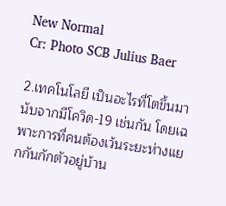New Normal
Cr: Photo SCB Julius Baer

2.เทคโนโลยี เป็นอะไรที่โตขึ้นมานับจากมีโควิด-19 เช่นกัน โดยเฉพาะการที่คนต้องเว้นระยะห่างแยกกันกักตัวอยู่บ้าน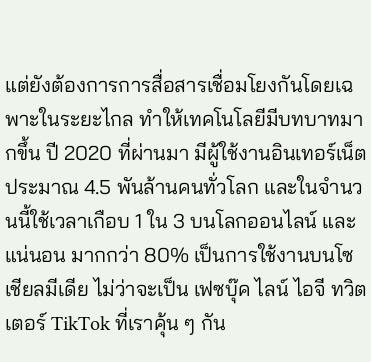แต่ยังต้องการการสื่อสารเชื่อมโยงกันโดยเฉพาะในระยะไกล ทำให้เทคโนโลยีมีบทบาทมากขึ้น ปี 2020 ที่ผ่านมา มีผู้ใช้งานอินเทอร์เน็ตประมาณ 4.5 พันล้านคนทั่วโลก และในจำนวนนี้ใช้เวลาเกือบ 1 ใน 3 บนโลกออนไลน์ และแน่นอน มากกว่า 80% เป็นการใช้งานบนโซเชียลมีเดีย ไม่ว่าจะเป็น เฟซบุ๊ค ไลน์ ไอจี ทวิตเตอร์ TikTok ที่เราคุ้น ๆ กัน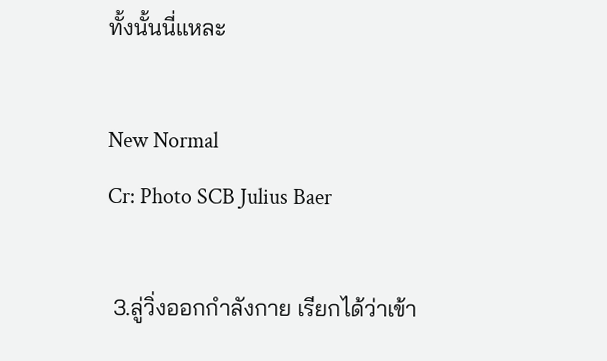ทั้งนั้นนี่แหละ

New Normal
Cr: Photo SCB Julius Baer

 3.ลู่วิ่งออกกำลังกาย เรียกได้ว่าเข้า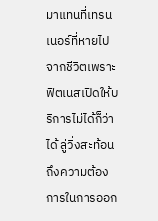มาแทนที่เทรนเนอร์ที่หายไปจากชีวิตเพราะฟิตเนสเปิดให้บริการไม่ได้ก็ว่าได้ ลู่วิ่งสะท้อนถึงความต้องการในการออก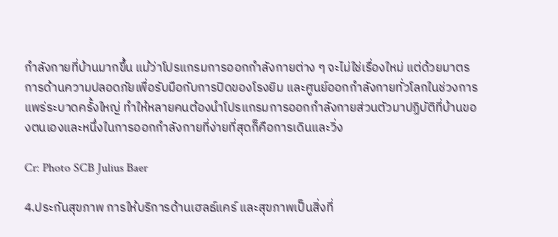กำลังกายที่บ้านมากขึ้น แม้ว่าโปรแกรมการออกกำลังกายต่าง ๆ จะไม่ใช่เรื่องใหม่ แต่ด้วยมาตรการด้านความปลอดภัยเพื่อรับมือกับการปิดของโรงยิม และศูนย์ออกกำลังกายทั่วโลกในช่วงการแพร่ระบาดครั้งใหญ่ ทำให้หลายคนต้องนำโปรแกรมการออกกำลังกายส่วนตัวมาปฏิบัติที่บ้านของตนเองและหนึ่งในการออกกำลังกายที่ง่ายที่สุดก็คือการเดินและวิ่ง

Cr: Photo SCB Julius Baer

4.ประกันสุขภาพ การให้บริการด้านเฮลธ์แคร์ และสุขภาพเป็นสิ่งที่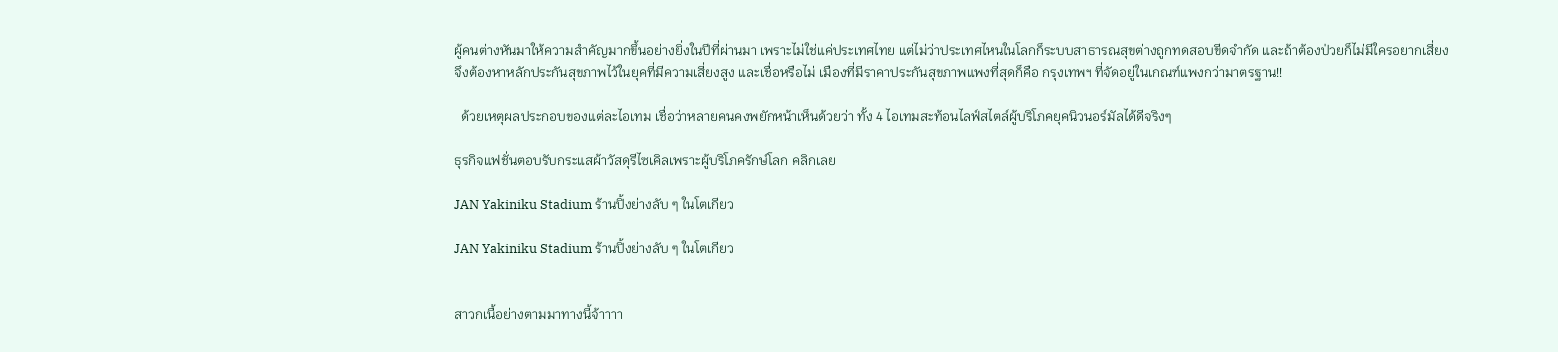ผู้คนต่างหันมาให้ความสำคัญมากขึ้นอย่างยิ่งในปีที่ผ่านมา เพราะไม่ใช่แค่ประเทศไทย แต่ไม่ว่าประเทศไหนในโลกก็ระบบสาธารณสุขต่างถูกทดสอบขีดจำกัด และถ้าต้องป่วยก็ไม่มีใครอยากเสี่ยง จึงต้องหาหลักประกันสุขภาพไว้ในยุคที่มีความเสี่ยงสูง และเชื่อหรือไม่ เมืองที่มีราคาประกันสุขภาพแพงที่สุดก็คือ กรุงเทพฯ ที่จัดอยู่ในเกณฑ์แพงกว่ามาตรฐาน!!

  ด้วยเหตุผลประกอบของแต่ละไอเทม เชื่อว่าหลายคนคงพยักหน้าเห็นด้วยว่า ทั้ง 4 ไอเทมสะท้อนไลฟ์สไตล์ผู้บริโภคยุคนิวนอร์มัลได้ดีจริงๆ

ธุรกิจแฟชั่นตอบรับกระแสผ้าวัสดุรีไซเคิลเพราะผู้บริโภครักษ์โลก คลิกเลย

JAN Yakiniku Stadium ร้านปิ้งย่างลับ ๆ ในโตเกียว

JAN Yakiniku Stadium ร้านปิ้งย่างลับ ๆ ในโตเกียว


สาวกเนื้อย่างตามมาทางนี้จ้าาาา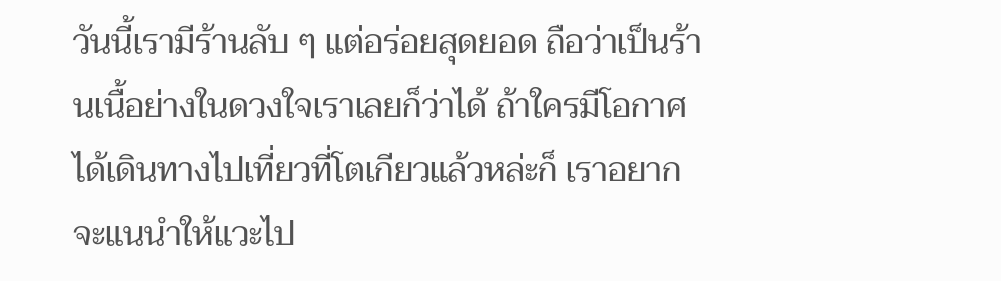วันนี้เรามีร้านลับ ๆ แต่อร่อยสุดยอด ถือว่าเป็นร้านเนื้อย่างในดวงใจเราเลยก็ว่าได้ ถ้าใครมีโอกาศได้เดินทางไปเที่ยวที่โตเกียวแล้วหล่ะก็ เราอยากจะแนนำให้แวะไป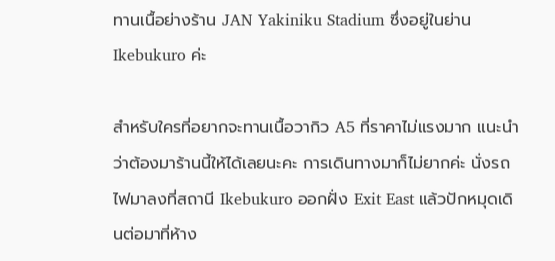ทานเนื้อย่างร้าน JAN Yakiniku Stadium ซึ่งอยู่ในย่าน Ikebukuro ค่ะ

สำหรับใครที่อยากจะทานเนื้อวากิว A5 ที่ราคาไม่แรงมาก แนะนำว่าต้องมาร้านนี้ให้ได้เลยนะคะ การเดินทางมาก็ไม่ยากค่ะ นั่งรถไฟมาลงที่สถานี Ikebukuro ออกฝั่ง Exit East แล้วปักหมุดเดินต่อมาที่ห้าง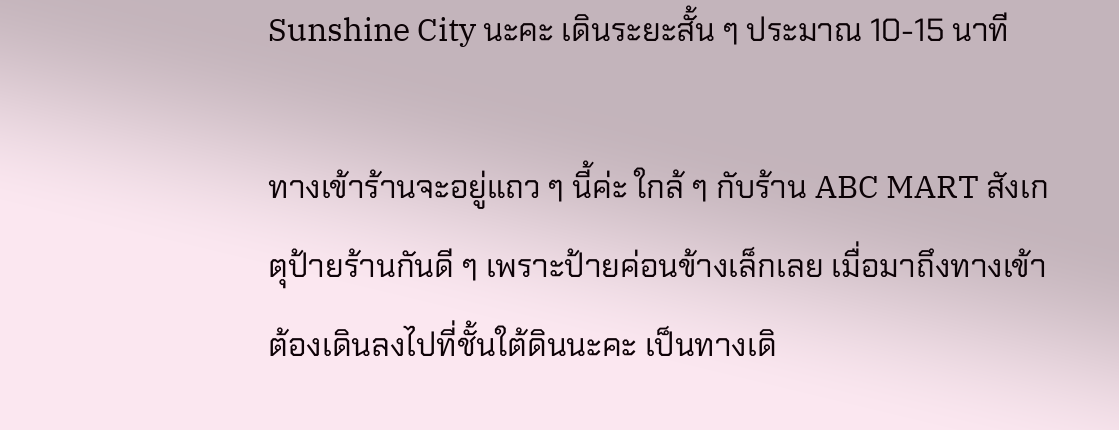Sunshine City นะคะ เดินระยะสั้น ๆ ประมาณ 10-15 นาที

ทางเข้าร้านจะอยู่แถว ๆ นี้ค่ะ ใกล้ ๆ กับร้าน ABC MART สังเกตุป้ายร้านกันดี ๆ เพราะป้ายค่อนข้างเล็กเลย เมื่อมาถึงทางเข้าต้องเดินลงไปที่ชั้นใต้ดินนะคะ เป็นทางเดิ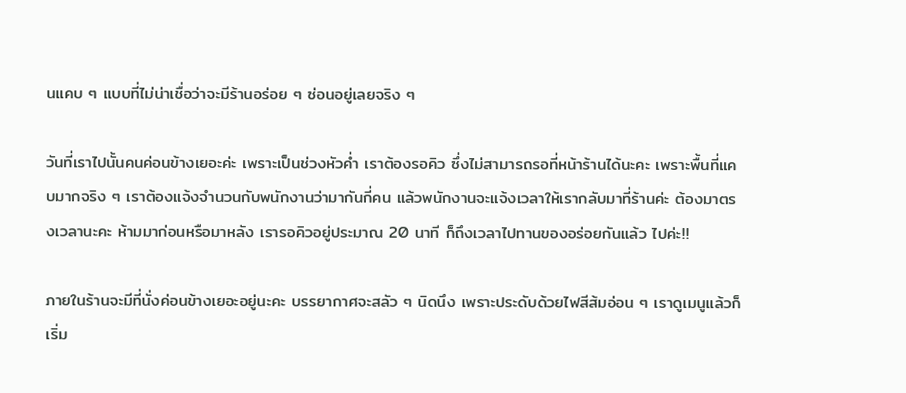นแคบ ๆ แบบที่ไม่น่าเชื่อว่าจะมีร้านอร่อย ๆ ซ่อนอยู่เลยจริง ๆ

วันที่เราไปนั้นคนค่อนข้างเยอะค่ะ เพราะเป็นช่วงหัวค่ำ เราต้องรอคิว ซึ่งไม่สามารถรอที่หน้าร้านได้นะคะ เพราะพื้นที่แคบมากจริง ๆ เราต้องแจ้งจำนวนกับพนักงานว่ามากันกี่คน แล้วพนักงานจะแจ้งเวลาให้เรากลับมาที่ร้านค่ะ ต้องมาตรงเวลานะคะ ห้ามมาก่อนหรือมาหลัง เรารอคิวอยู่ประมาณ 20 นาที ก็ถึงเวลาไปทานของอร่อยกันแล้ว ไปค่ะ!!

ภายในร้านจะมีที่นั่งค่อนข้างเยอะอยู่นะคะ บรรยากาศจะสลัว ๆ นิดนึง เพราะประดับด้วยไฟสีส้มอ่อน ๆ เราดูเมนูแล้วก็เริ่ม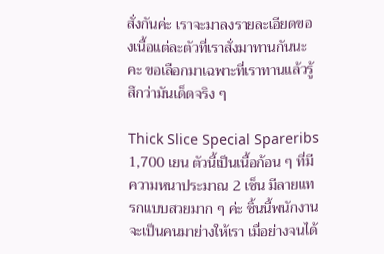สั่งกันค่ะ เราจะมาลงรายละเอียดของเนื้อแต่ละตัวที่เราสั่งมาทานกันนะคะ ขอเลือกมาเฉพาะที่เราทานแล้วรู้สึกว่ามันเด็ดจริง ๆ

Thick Slice Special Spareribs 1,700 เยน ตัวนี้เป็นเนื้อก้อน ๆ ที่มีความหนาประมาณ 2 เซ็น มีลายแทรกแบบสวยมาก ๆ ค่ะ ชิ้นนี้พนักงานจะเป็นคนมาย่างให้เรา เมื่อย่างจนได้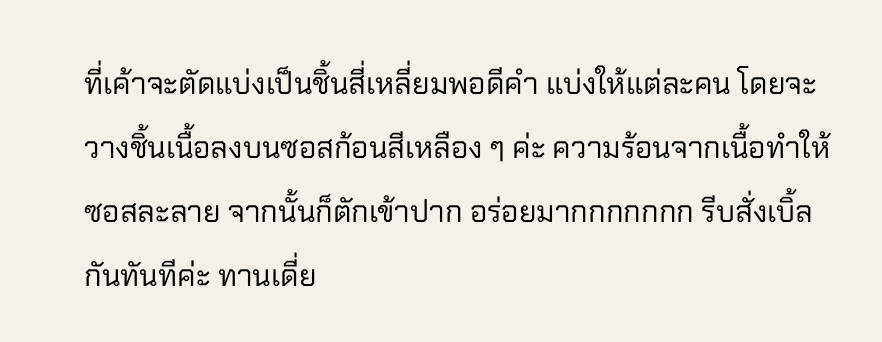ที่เค้าจะตัดแบ่งเป็นชิ้นสี่เหลี่ยมพอดีคำ แบ่งให้แต่ละคน โดยจะวางชิ้นเนื้อลงบนซอสก้อนสีเหลือง ๆ ค่ะ ความร้อนจากเนื้อทำให้ซอสละลาย จากนั้นก็ตักเข้าปาก อร่อยมากกกกกกก รีบสั่งเบิ้ลกันทันทีค่ะ ทานเดี่ย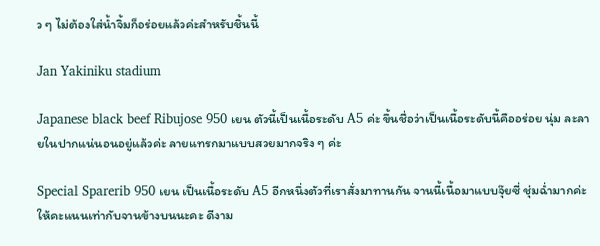ว ๆ ไม่ต้องใส่น้ำจิ้มก็อร่อยแล้วค่ะสำหรับชิ้นนี้

Jan Yakiniku stadium

Japanese black beef Ribujose 950 เยน ตัวนี้เป็นเนื้อระดับ A5 ค่ะ ขึ้นชื่อว่าเป็นเนื้อระดับนี้คืออร่อย นุ่ม ละลายในปากแน่นอนอยู่แล้วค่ะ ลายแทรกมาแบบสวยมากจริง ๆ ค่ะ

Special Sparerib 950 เยน เป็นเนื้อระดับ A5 อีกหนึ่งตัวที่เราสั่งมาทานกัน จานนี้เนื้อมาแบบจุ๊ยซี่ ชุ่มฉ่ำมากค่ะ ให้คะแนนเท่ากับจานข้างบนนะคะ ดีงาม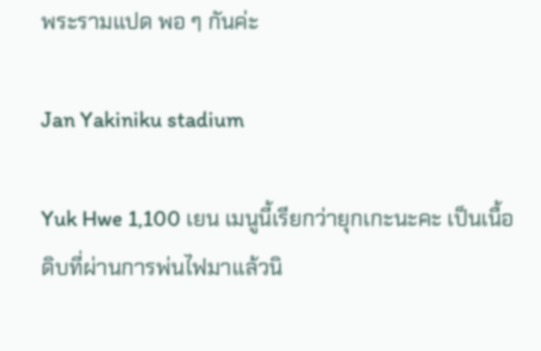พระรามแปด พอ ๆ กันค่ะ

Jan Yakiniku stadium

Yuk Hwe 1,100 เยน เมนูนี้เรียกว่ายุกเกะนะคะ เป็นเนื้อดิบที่ผ่านการพ่นไฟมาแล้วนิ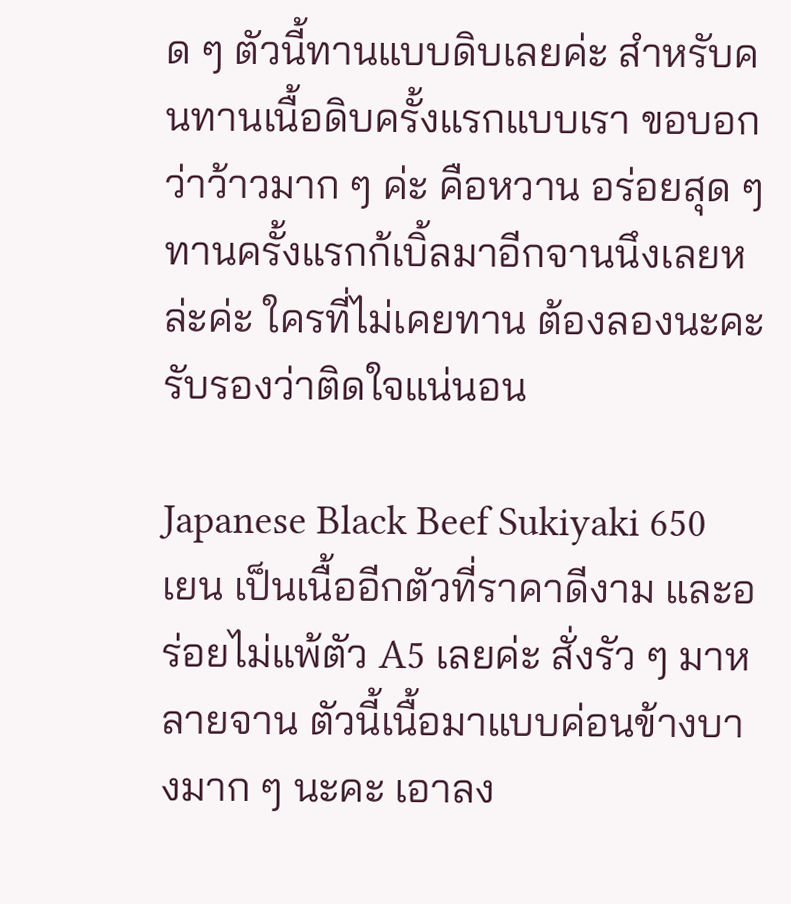ด ๆ ตัวนี้ทานแบบดิบเลยค่ะ สำหรับคนทานเนื้อดิบครั้งแรกแบบเรา ขอบอกว่าว้าวมาก ๆ ค่ะ คือหวาน อร่อยสุด ๆ ทานครั้งแรกก้เบิ้ลมาอีกจานนึงเลยหล่ะค่ะ ใครที่ไม่เคยทาน ต้องลองนะคะ รับรองว่าติดใจแน่นอน

Japanese Black Beef Sukiyaki 650 เยน เป็นเนื้ออีกตัวที่ราคาดีงาม และอร่อยไม่แพ้ตัว A5 เลยค่ะ สั่งรัว ๆ มาหลายจาน ตัวนี้เนื้อมาแบบค่อนข้างบางมาก ๆ นะคะ เอาลง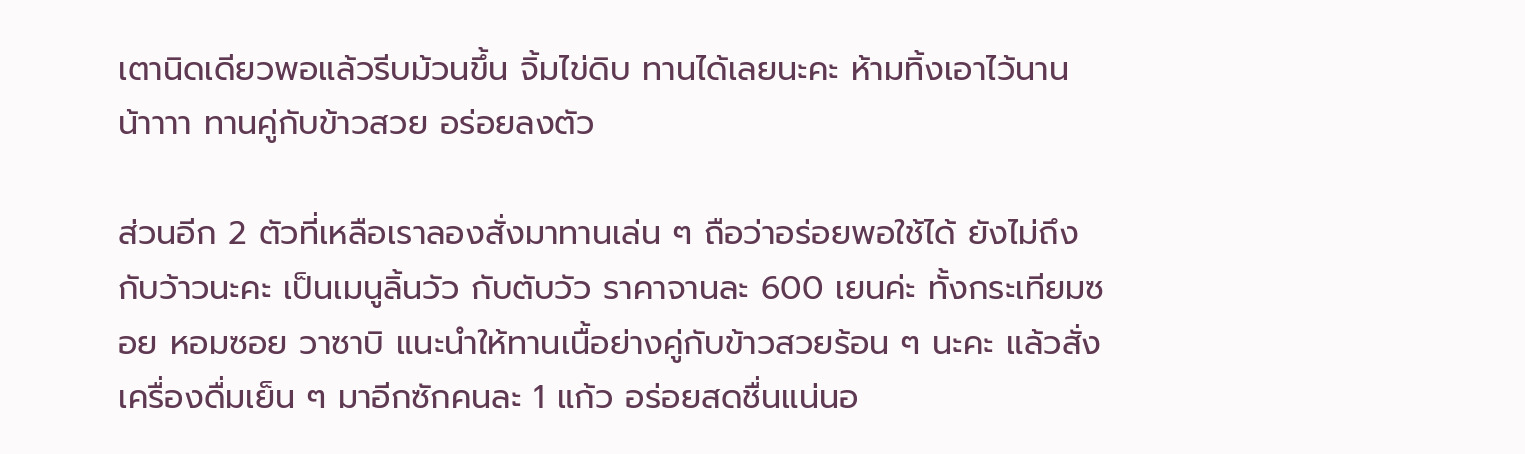เตานิดเดียวพอแล้วรีบม้วนขึ้น จิ้มไข่ดิบ ทานได้เลยนะคะ ห้ามทิ้งเอาไว้นานน้าาาา ทานคู่กับข้าวสวย อร่อยลงตัว

ส่วนอีก 2 ตัวที่เหลือเราลองสั่งมาทานเล่น ๆ ถือว่าอร่อยพอใช้ได้ ยังไม่ถึงกับว้าวนะคะ เป็นเมนูลิ้นวัว กับตับวัว ราคาจานละ 600 เยนค่ะ ทั้งกระเทียมซอย หอมซอย วาซาบิ แนะนำให้ทานเนื้อย่างคู่กับข้าวสวยร้อน ๆ นะคะ แล้วสั่งเครื่องดื่มเย็น ๆ มาอีกซักคนละ 1 แก้ว อร่อยสดชื่นแน่นอ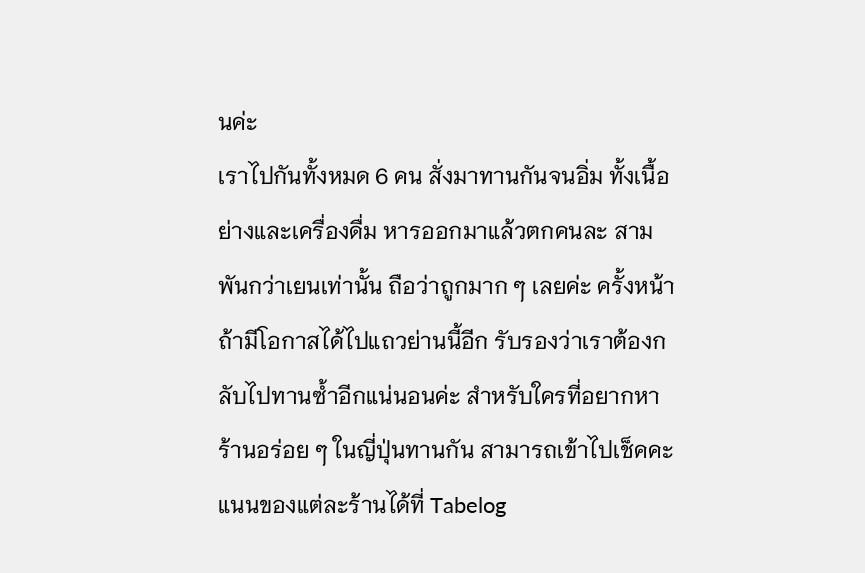นค่ะ
เราไปกันทั้งหมด 6 คน สั่งมาทานกันจนอิ่ม ทั้งเนื้อย่างและเครื่องดื่ม หารออกมาแล้วตกคนละ สามพันกว่าเยนเท่านั้น ถือว่าถูกมาก ๆ เลยค่ะ ครั้งหน้าถ้ามีโอกาสได้ไปแถวย่านนี้อีก รับรองว่าเราต้องกลับไปทานซ้ำอีกแน่นอนค่ะ สำหรับใครที่อยากหาร้านอร่อย ๆ ในญี่ปุ่นทานกัน สามารถเข้าไปเช็คคะแนนของแต่ละร้านได้ที่ Tabelog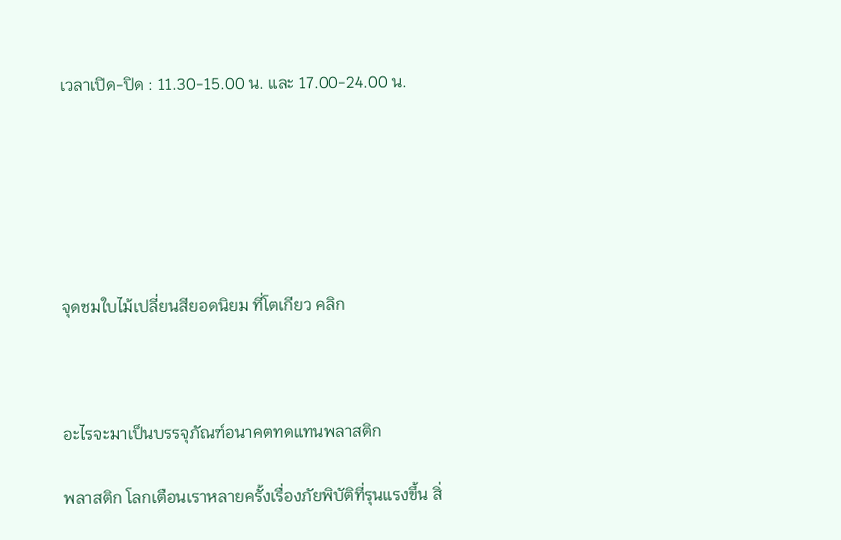เวลาเปิด-ปิด : 11.30-15.00 น. และ 17.00-24.00 น.






จุดชมใบไม้เปลี่ยนสียอดนิยม ที่โตเกียว คลิก



อะไรจะมาเป็นบรรจุภัณฑ์อนาคตทดแทนพลาสติก

พลาสติก โลกเตือนเราหลายครั้งเรื่องภัยพิบัติที่รุนแรงขึ้น สิ่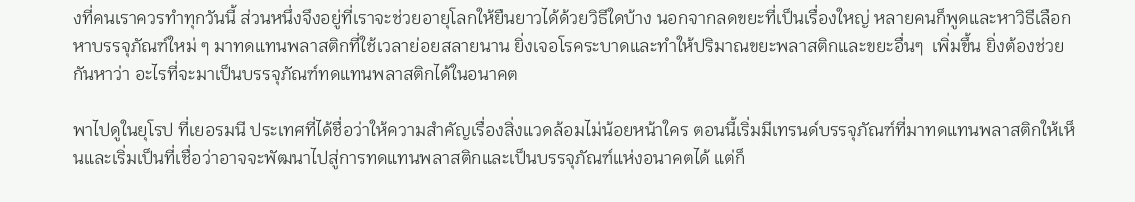งที่คนเราควรทำทุกวันนี้ ส่วนหนึ่งจึงอยู่ที่เราจะช่วยอายุโลกให้ยืนยาวได้ด้วยวิธีใดบ้าง นอกจากลดขยะที่เป็นเรื่องใหญ่ หลายคนก็พูดและหาวิธีเลือกหาบรรจุภัณฑ์ใหม่ ๆ มาทดแทนพลาสติกที่ใช้เวลาย่อยสลายนาน ยิ่งเจอโรคระบาดและทำให้ปริมาณขยะพลาสติกและขยะอื่นๆ  เพิ่มขึ้น ยิ่งต้องช่วยกันหาว่า อะไรที่จะมาเป็นบรรจุภัณฑ์ทดแทนพลาสติกได้ในอนาคต

พาไปดูในยุโรป ที่เยอรมนี ประเทศที่ได้ชื่อว่าให้ความสำคัญเรื่องสิ่งแวดล้อมไม่น้อยหน้าใคร ตอนนี้เริ่มมีเทรนด์บรรจุภัณฑ์ที่มาทดแทนพลาสติกให้เห็นและเริ่มเป็นที่เชื่อว่าอาจจะพัฒนาไปสู่การทดแทนพลาสติกและเป็นบรรจุภัณฑ์แห่งอนาคตได้ แต่ก็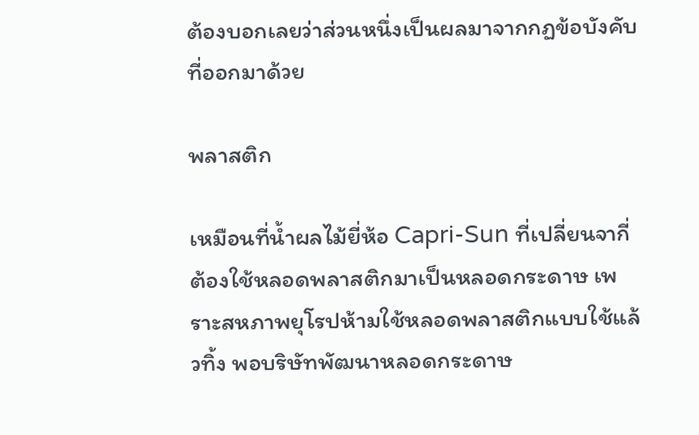ต้องบอกเลยว่าส่วนหนึ่งเป็นผลมาจากกฏข้อบังคับที่ออกมาด้วย

พลาสติก

เหมือนที่น้ำผลไม้ยี่ห้อ Capri-Sun ที่เปลี่ยนจากี่ต้องใช้หลอดพลาสติกมาเป็นหลอดกระดาษ เพราะสหภาพยุโรปห้ามใช้หลอดพลาสติกแบบใช้แล้วทิ้ง พอบริษัทพัฒนาหลอดกระดาษ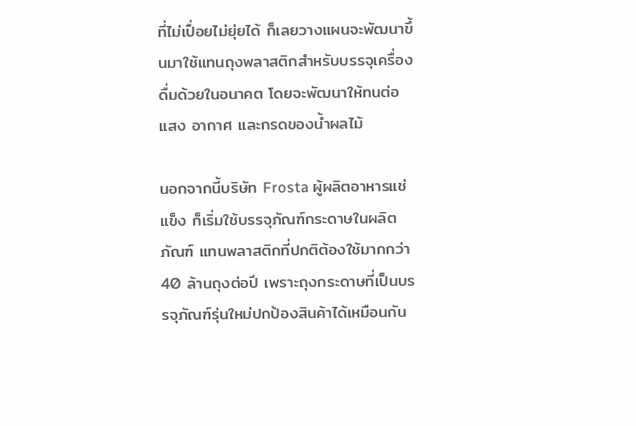ที่ไม่เปื่อยไม่ยุ่ยได้ ก็เลยวางแผนจะพัฒนาขึ้นมาใช้แทนถุงพลาสติกสำหรับบรรจุเครื่องดื่มด้วยในอนาคต โดยจะพัฒนาให้ทนต่อแสง อากาศ และกรดของน้ำผลไม้

นอกจากนี้บริษัท Frosta ผู้ผลิตอาหารแช่แข็ง ก็เริ่มใช้บรรจุภัณฑ์กระดาษในผลิตภัณฑ์ แทนพลาสติกที่ปกติต้องใช้มากกว่า 40 ล้านถุงต่อปี เพราะถุงกระดาษที่เป็นบรรจุภัณฑ์รุ่นใหม่ปกป้องสินค้าได้เหมือนกัน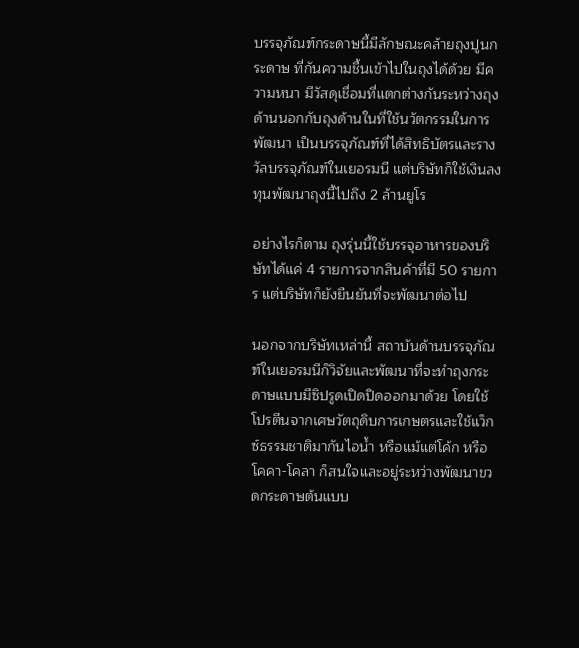บรรจุภัณฑ์กระดาษนี้มีลักษณะคล้ายถุงปูนกระดาษ ที่กันความชื้นเข้าไปในถุงได้ด้วย มีความหนา มีวัสดุเชื่อมที่แตกต่างกันระหว่างถุงด้านนอกกับถุงด้านในที่ใช้นวัตกรรมในการพัฒนา เป็นบรรจุภัณฑ์ที่ได้สิทธิบัตรและรางวัลบรรจุภัณฑ์ในเยอรมนี แต่บริษัทก็ใช้เงินลงทุนพัฒนาถุงนี้ไปถึง 2 ล้านยูโร

อย่างไรก็ตาม ถุงรุ่นนี้ใช้บรรจุอาหารของบริษัทได้แค่ 4 รายการจากสินค้าที่มี 50 รายการ แต่บริษัทก็ยังยืนยันที่จะพัฒนาต่อไป

นอกจากบริษัทเหล่านี้ สถาบันด้านบรรจุภัณฑ์ในเยอรมนีก็วิจัยและพัฒนาที่จะทำถุงกระดาษแบบมีซิปรูดเปิดปิดออกมาด้วย โดยใช้โปรตีนจากเศษวัตถุดิบการเกษตรและใช้แว็กซ์ธรรมชาติมากันไอน้ำ หรือแม้แต่โค้ก หรือโคคา-โคลา ก็สนใจและอยู่ระหว่างพัฒนาขวดกระดาษต้นแบบ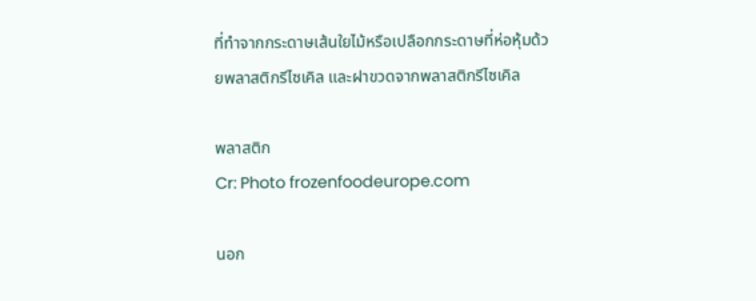ที่ทำจากกระดาษเส้นใยไม้หรือเปลือกกระดาษที่ห่อหุ้มด้วยพลาสติกรีไซเคิล และฝาขวดจากพลาสติกรีไซเคิล

พลาสติก
Cr: Photo frozenfoodeurope.com

นอก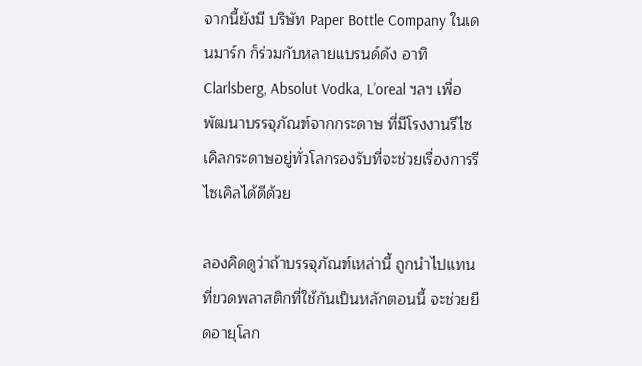จากนี้ยังมี บริษัท Paper Bottle Company ในเดนมาร์ก ก็ร่วมกับหลายแบรนด์ดัง อาทิ Clarlsberg, Absolut Vodka, L’oreal ฯลฯ เพื่อพัฒนาบรรจุภัณฑ์จากกระดาษ ที่มีโรงงานรีไซเคิลกระดาษอยู่ทั่วโลกรองรับที่จะช่วยเรื่องการรีไซเคิลได้ดีด้วย

ลองคิดดูว่าถ้าบรรจุภัณฑ์เหล่านี้ ถูกนำไปแทนที่ขวดพลาสติกที่ใช้กันเป็นหลักตอนนี้ จะช่วยยืดอายุโลก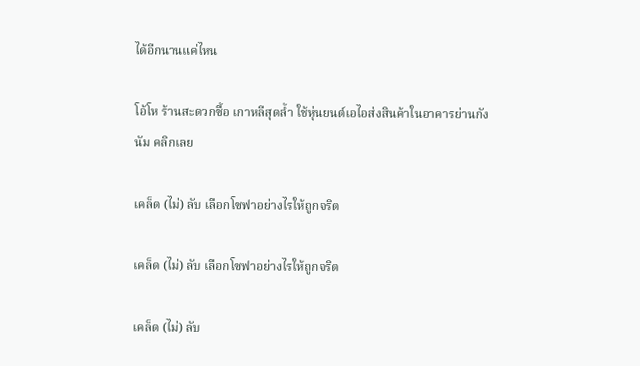ได้อีกนานแค่ไหน

โอ้โห ร้านสะดวกซื้อ เกาหลีสุดล้ำ ใช้หุ่นยนต์เอไอส่งสินค้าในอาคารย่านกังนัม คลิกเลย

เคล็ด (ไม่) ลับ เลือกโซฟาอย่างไรให้ถูกจริต

เคล็ด (ไม่) ลับ เลือกโซฟาอย่างไรให้ถูกจริต

เคล็ด (ไม่) ลับ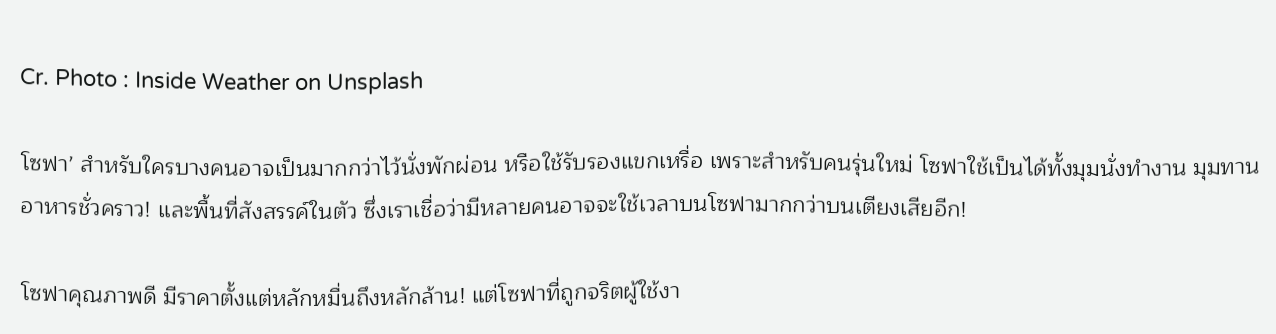Cr. Photo : Inside Weather on Unsplash

โซฟา’ สำหรับใครบางคนอาจเป็นมากกว่าไว้นั่งพักผ่อน หรือใช้รับรองแขกเหรื่อ เพราะสำหรับคนรุ่นใหม่ โซฟาใช้เป็นได้ทั้งมุมนั่งทำงาน มุมทานอาหารชั่วคราว! และพื้นที่สังสรรค์ในตัว ซึ่งเราเชื่อว่ามีหลายคนอาจจะใช้เวลาบนโซฟามากกว่าบนเตียงเสียอีก!

โซฟาคุณภาพดี มีราคาตั้งแต่หลักหมื่นถึงหลักล้าน! แต่โซฟาที่ถูกจริตผู้ใช้งา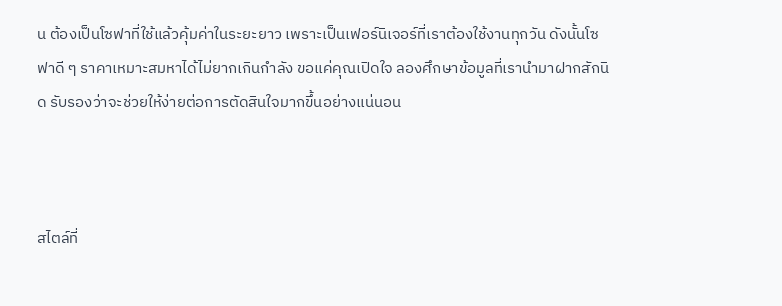น ต้องเป็นโซฟาที่ใช้แล้วคุ้มค่าในระยะยาว เพราะเป็นเฟอร์นิเจอร์ที่เราต้องใช้งานทุกวัน ดังนั้นโซฟาดี ๆ ราคาเหมาะสมหาได้ไม่ยากเกินกำลัง ขอแค่คุณเปิดใจ ลองศึกษาข้อมูลที่เรานำมาฝากสักนิด รับรองว่าจะช่วยให้ง่ายต่อการตัดสินใจมากขึ้นอย่างแน่นอน



สไตล์ที่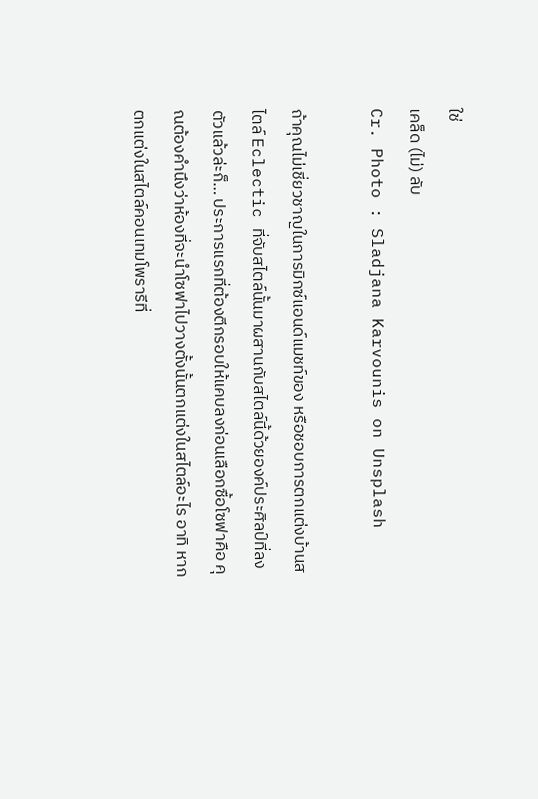ใช่
เคล็ด (ไม่) ลับ
Cr. Photo : Sladjana Karvounis on Unsplash

ถ้าคุณไม่เชี่ยวชาญในการมิกซ์แอนด์แมชท์ของ หรือชอบการตกแต่งบ้านสไตล์ Eclectic ที่จับสไตล์นั้นมาผสานกับสไตล์นี้ด้วยองค์ประศิลป์ที่ลงตัวแล้วล่ะก็… ประการแรกที่ต้องตีกรอบให้แคบลงก่อนเลือกซื้อโซฟาคือ คุณต้องคำนึงว่าห้องที่จะนำโซฟาไปวางตั้งนั้นตกแต่งในสไตล์อะไร อาทิ หากตกแต่งในสไตล์คอนเทมโพรารีที่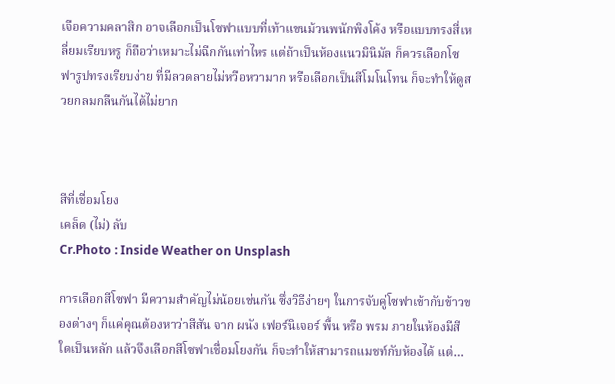เจือความคลาสิก อาจเลือกเป็นโซฟาแบบที่เท้าแขนม้วนพนักพิงโค้ง หรือแบบทรงสี่เหลี่ยมเรียบหรู ก็ถือว่าเหมาะไม่ฉีกกันเท่าไหร แต่ถ้าเป็นห้องแนวมินิมัล ก็ควรเลือกโซฟารูปทรงเรียบง่าย ที่มีลวดลายไม่หวือหวามาก หรือเลือกเป็นสีโมโนโทน ก็จะทำให้ดูสวยกลมกลืนกันได้ไม่ยาก



สีที่เชื่อมโยง
เคล็ด (ไม่) ลับ
Cr.Photo : Inside Weather on Unsplash

การเลือกสีโซฟา มีความสำคัญไม่น้อยเช่นกัน ซึ่งวิธีง่ายๆ ในการจับคู่โซฟาเข้ากับข้าวของต่างๆ ก็แค่คุณต้องหาว่าสีสัน จาก ผนัง เฟอร์นิเจอร์ พื้น หรือ พรม ภายในห้องมีสีใดเป็นหลัก แล้วจึงเลือกสีโซฟาเชื่อมโยงกัน ก็จะทำให้สามารถแมชท์กับห้องได้ แต่…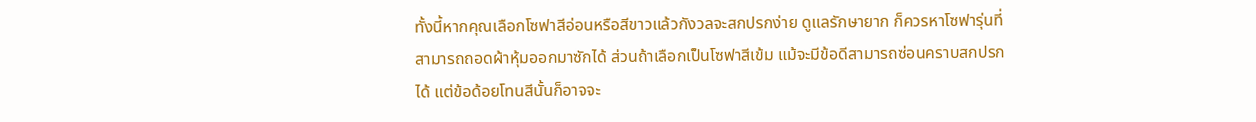ทั้งนี้หากคุณเลือกโซฟาสีอ่อนหรือสีขาวแล้วกังวลจะสกปรกง่าย ดูแลรักษายาก ก็ควรหาโซฟารุ่นที่สามารถถอดผ้าหุ้มออกมาซักได้ ส่วนถ้าเลือกเป็นโซฟาสีเข้ม แม้จะมีข้อดีสามารถซ่อนคราบสกปรกได้ แต่ข้อด้อยโทนสีนั้นก็อาจจะ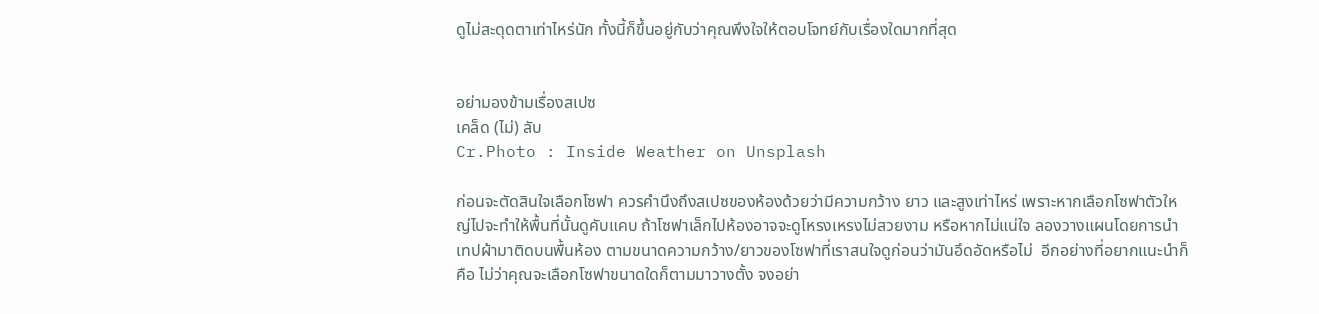ดูไม่สะดุดตาเท่าไหร่นัก ทั้งนี้ก็ขึ้นอยู่กับว่าคุณพึงใจให้ตอบโจทย์กับเรื่องใดมากที่สุด


อย่ามองข้ามเรื่องสเปซ
เคล็ด (ไม่) ลับ
Cr.Photo : Inside Weather on Unsplash

ก่อนจะตัดสินใจเลือกโซฟา ควรคำนึงถึงสเปซของห้องด้วยว่ามีความกว้าง ยาว และสูงเท่าไหร่ เพราะหากเลือกโซฟาตัวใหญ่ไปจะทำให้พื้นที่นั้นดูคับแคบ ถ้าโซฟาเล็กไปห้องอาจจะดูโหรงเหรงไม่สวยงาม หรือหากไม่แน่ใจ ลองวางแผนโดยการนำเทปผ้ามาติดบนพื้นห้อง ตามขนาดความกว้าง/ยาวของโซฟาที่เราสนใจดูก่อนว่ามันอึดอัดหรือไม่  อีกอย่างที่อยากแนะนำก็คือ ไม่ว่าคุณจะเลือกโซฟาขนาดใดก็ตามมาวางตั้ง จงอย่า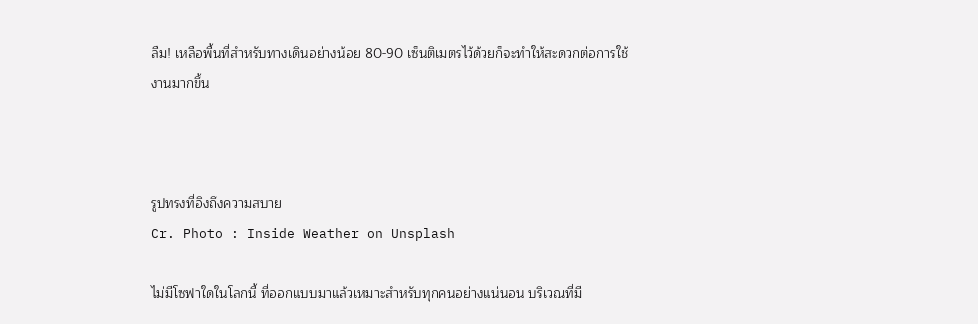ลืม! เหลือพื้นที่สำหรับทางเดินอย่างน้อย 80-90 เซ็นติเมตรไว้ด้วยก็จะทำให้สะดวกต่อการใช้งานมากขึ้น



รูปทรงที่อิงถึงความสบาย
Cr. Photo : Inside Weather on Unsplash

ไม่มีโซฟาใดในโลกนี้ ที่ออกแบบมาแล้วเหมาะสำหรับทุกคนอย่างแน่นอน บริเวณที่มี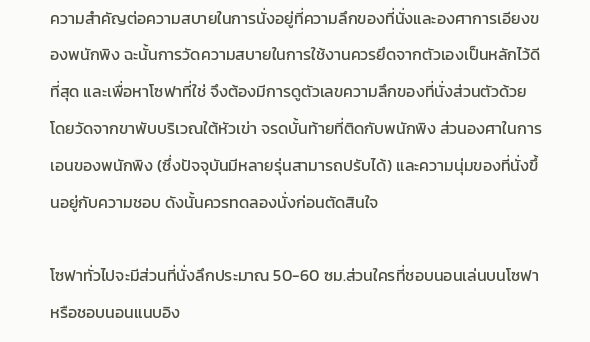ความสำคัญต่อความสบายในการนั่งอยู่ที่ความลึกของที่นั่งและองศาการเอียงของพนักพิง ฉะนั้นการวัดความสบายในการใช้งานควรยึดจากตัวเองเป็นหลักไว้ดีที่สุด และเพื่อหาโซฟาที่ใช่ จึงต้องมีการดูตัวเลขความลึกของที่นั่งส่วนตัวด้วย โดยวัดจากขาพับบริเวณใต้หัวเข่า จรดบั้นท้ายที่ติดกับพนักพิง ส่วนองศาในการเอนของพนักพิง (ซึ่งปัจจุบันมีหลายรุ่นสามารถปรับได้) และความนุ่มของที่นั่งขึ้นอยู่กับความชอบ ดังนั้นควรทดลองนั่งก่อนตัดสินใจ

โซฟาทั่วไปจะมีส่วนที่นั่งลึกประมาณ 50-60 ซม.ส่วนใครที่ชอบนอนเล่นบนโซฟา หรือชอบนอนแนบอิง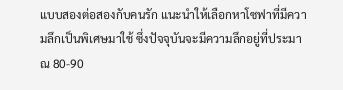แบบสองต่อสองกับคนรัก แนะนำให้เลือกหาโซฟาที่มีความลึกเป็นพิเศษมาใช้ ซึ่งปัจจุบันจะมีความลึกอยู่ที่ประมาณ 80-90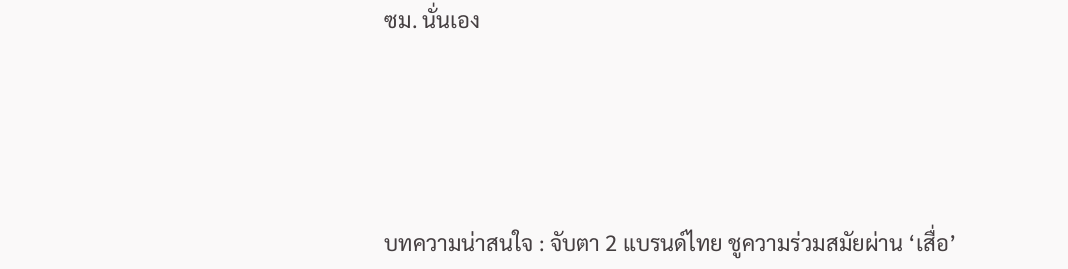ซม. นั่นเอง





บทความน่าสนใจ : จับตา 2 แบรนด์ไทย ชูความร่วมสมัยผ่าน ‘เสื่อ’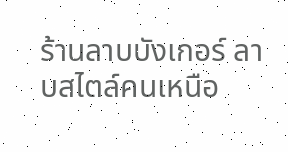ร้านลาบบังเกอร์ ลาบสไตล์คนเหนือ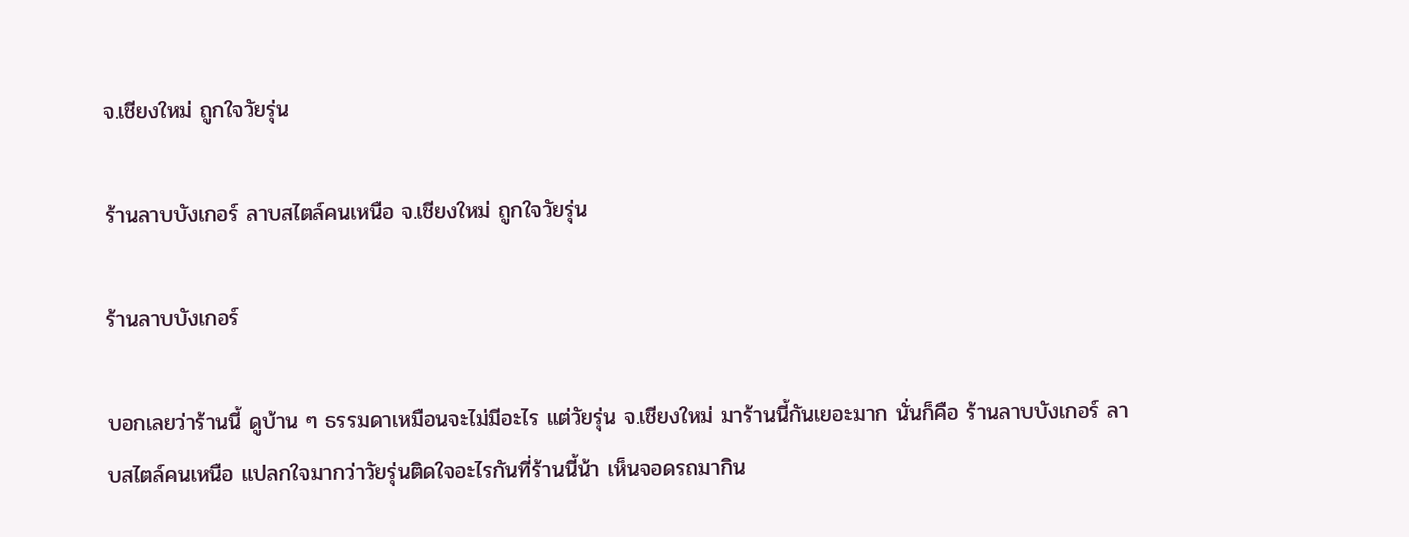จ.เชียงใหม่ ถูกใจวัยรุ่น

ร้านลาบบังเกอร์ ลาบสไตล์คนเหนือ จ.เชียงใหม่ ถูกใจวัยรุ่น

ร้านลาบบังเกอร์

บอกเลยว่าร้านนี้ ดูบ้าน ๆ ธรรมดาเหมือนจะไม่มีอะไร แต่วัยรุ่น จ.เชียงใหม่ มาร้านนี้กันเยอะมาก นั่นก็คือ ร้านลาบบังเกอร์ ลาบสไตล์คนเหนือ แปลกใจมากว่าวัยรุ่นติดใจอะไรกันที่ร้านนี้น้า เห็นจอดรถมากิน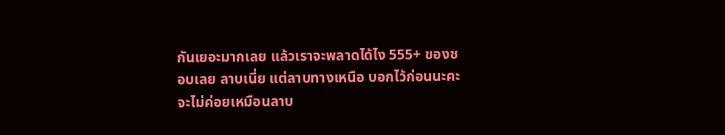กันเยอะมากเลย แล้วเราจะพลาดได้ไง 555+ ของชอบเลย ลาบเนี่ย แต่ลาบทางเหนือ บอกไว้ก่อนนะคะ จะไม่ค่อยเหมือนลาบ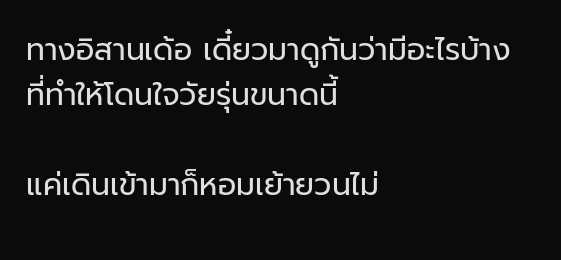ทางอิสานเด้อ เดี๋ยวมาดูกันว่ามีอะไรบ้างที่ทำให้โดนใจวัยรุ่นขนาดนี้

แค่เดินเข้ามาก็หอมเย้ายวนไม่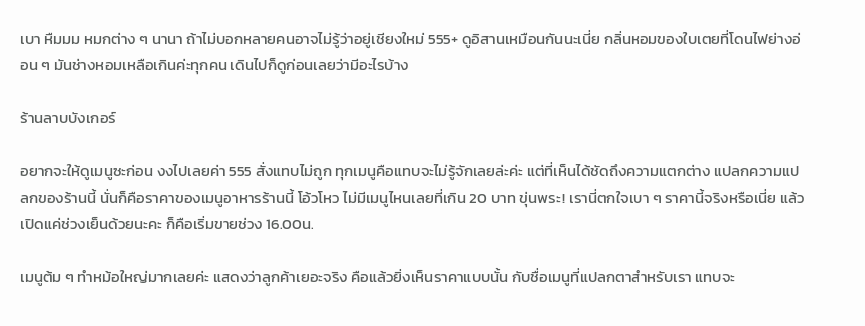เบา หืมมม หมกต่าง ๆ นานา ถ้าไม่บอกหลายคนอาจไม่รู้ว่าอยู่เชียงใหม่ 555+ ดูอิสานเหมือนกันนะเนี่ย กลิ่นหอมของใบเตยที่โดนไฟย่างอ่อน ๆ มันช่างหอมเหลือเกินค่ะทุกคน เดินไปก็ดูก่อนเลยว่ามีอะไรบ้าง

ร้านลาบบังเกอร์

อยากจะให้ดูเมนูซะก่อน งงไปเลยค่า 555 สั่งแทบไม่ถูก ทุกเมนูคือแทบจะไม่รู้จักเลยล่ะค่ะ แต่ที่เห็นได้ชัดถึงความแตกต่าง แปลกความแปลกของร้านนี้ นั่นก็คือราคาของเมนูอาหารร้านนี้ โอ้วโหว ไม่มีเมนูไหนเลยที่เกิน 20 บาท ขุ่นพระ! เรานี่ตกใจเบา ๆ ราคานี้จริงหรือเนี่ย แล้วเปิดแค่ช่วงเย็นด้วยนะคะ ก็คือเริ่มขายช่วง 16.00น.

เมนูต้ม ๆ ทำหม้อใหญ่มากเลยค่ะ แสดงว่าลูกค้าเยอะจริง คือแล้วยิ่งเห็นราคาแบบนั้น กับชื่อเมนูที่แปลกตาสำหรับเรา แทบจะ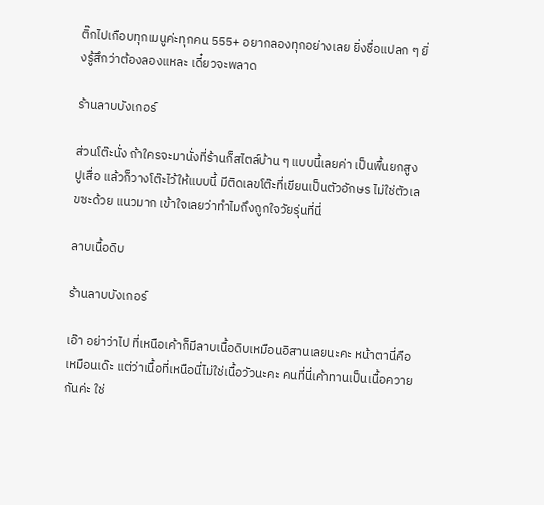ติ๊กไปเกือบทุกเมนูค่ะทุกคน 555+ อยากลองทุกอย่างเลย ยิ่งชื่อแปลก ๆ ยิ่งรู้สึกว่าต้องลองแหละ เดี๋ยวจะพลาด

ร้านลาบบังเกอร์

ส่วนโต๊ะนั่ง ถ้าใครจะมานั่งที่ร้านก็สไตล์บ้าน ๆ แบบนี้เลยค่า เป็นพื้นยกสูงปูเสื่อ แล้วก็วางโต๊ะไว้ให้แบบนี้ มีติดเลขโต๊ะที่เขียนเป็นตัวอักษร ไม่ใช่ตัวเลขซะด้วย แนวมาก เข้าใจเลยว่าทำไมถึงถูกใจวัยรุ่นที่นี่

ลาบเนื้อดิบ

ร้านลาบบังเกอร์

เอ๊า อย่าว่าไป ที่เหนือเค้าก็มีลาบเนื้อดิบเหมือนอิสานเลยนะคะ หน้าตานี่คือเหมือนเด๊ะ แต่ว่าเนื้อที่เหนือนี่ไม่ใช่เนื้อวัวนะคะ คนที่นี่เค้าทานเป็นเนื้อควายกันค่ะ ใช่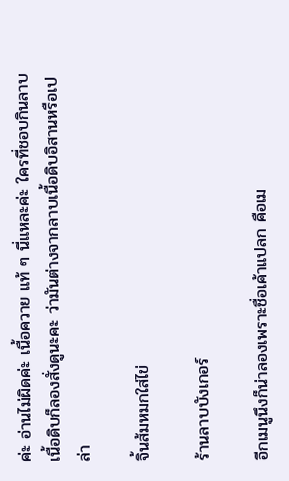ค่ะ อ่านไม่ผิดค่ะ เนื้อควาย แท้ ๆ นี่แหละค่ะ ใครที่ชอบกินลาบเนื้อดิบก็ลองสั่งดูนะคะ ว่ามันต่างจากลาบเนื้อดิบอิสานหรือเปล่า

จิ้นส้มหมกใส่ไข่

ร้านลาบบังเกอร์

อีกเมนูนึงก็น่าลองเพราะชื่อเค้าแปลก คือเม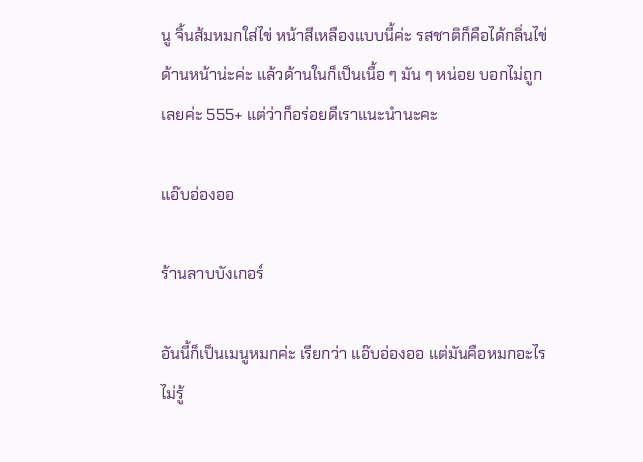นู จิ้นส้มหมกใส่ไข่ หน้าสีเหลืองแบบนี้ค่ะ รสชาติก็คือได้กลิ่นไข่ด้านหน้าน่ะค่ะ แล้วด้านในก็เป็นเนื้อ ๆ มัน ๆ หน่อย บอกไม่ถูกเลยค่ะ 555+ แต่ว่าก็อร่อยดีเราแนะนำนะคะ

แอ๊บอ่องออ

ร้านลาบบังเกอร์

อันนี้ก็เป็นเมนูหมกค่ะ เรียกว่า แอ๊บอ่องออ แต่มันคือหมกอะไรไม่รู้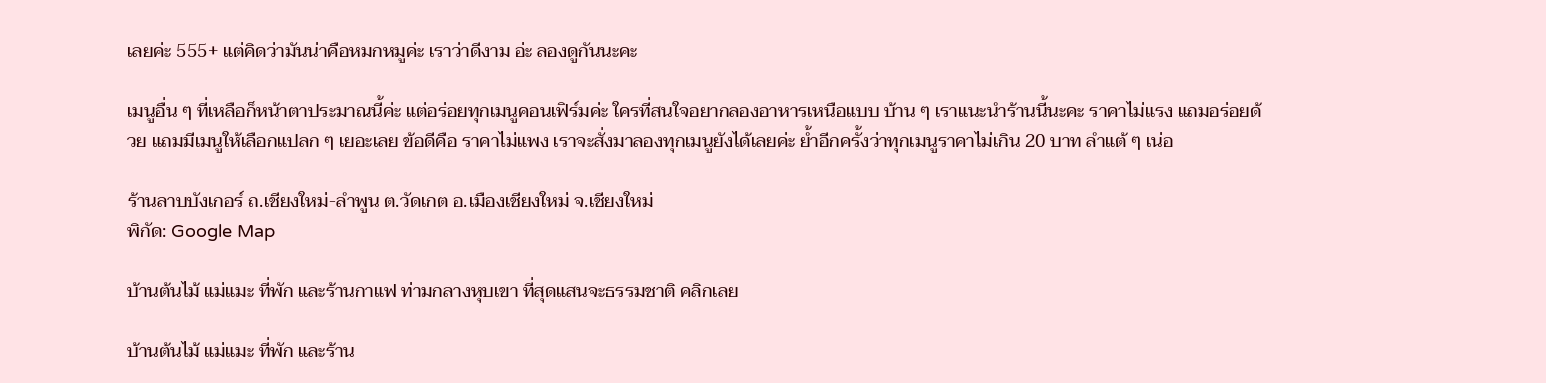เลยค่ะ 555+ แต่คิดว่ามันน่าคือหมกหมูค่ะ เราว่าดีงาม อ่ะ ลองดูกันนะคะ

เมนูอื่น ๆ ที่เหลือก็หน้าตาประมาณนี้ค่ะ แต่อร่อยทุกเมนูคอนเฟิร์มค่ะ ใครที่สนใจอยากลองอาหารเหนือแบบ บ้าน ๆ เราแนะนำร้านนี้นะคะ ราคาไม่แรง แถมอร่อยด้วย แถมมีเมนูให้เลือกแปลก ๆ เยอะเลย ข้อดีคือ ราคาไม่แพง เราจะสั่งมาลองทุกเมนูยังได้เลยค่ะ ย้ำอีกครั้งว่าทุกเมนูราคาไม่เกิน 20 บาท ลำแต้ ๆ เน่อ

ร้านลาบบังเกอร์ ถ.เชียงใหม่-ลำพูน ต.วัดเกต อ.เมืองเชียงใหม่ จ.เชียงใหม่
พิกัด: Google Map

บ้านต้นไม้ แม่แมะ ที่พัก และร้านกาแฟ ท่ามกลางหุบเขา ที่สุดแสนจะธรรมชาติ คลิกเลย

บ้านต้นไม้ แม่แมะ ที่พัก และร้าน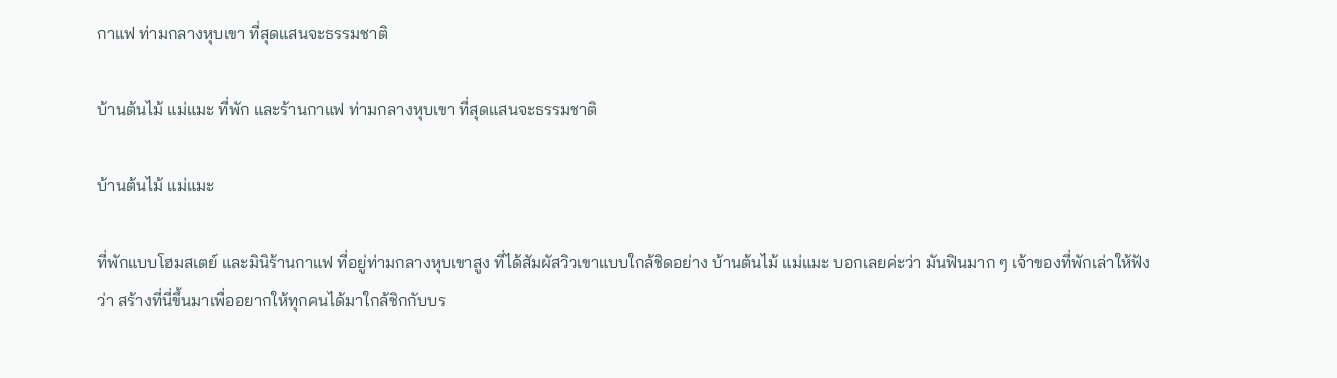กาแฟ ท่ามกลางหุบเขา ที่สุดแสนจะธรรมชาติ

บ้านต้นไม้ แม่แมะ ที่พัก และร้านกาแฟ ท่ามกลางหุบเขา ที่สุดแสนจะธรรมชาติ

บ้านต้นไม้ แม่แมะ

ที่พักแบบโฮมสเตย์ และมินิร้านกาแฟ ที่อยู่ท่ามกลางหุบเขาสูง ที่ได้สัมผัสวิวเขาแบบใกล้ชิดอย่าง บ้านต้นไม้ แม่แมะ บอกเลยค่ะว่า มันฟินมาก ๆ เจ้าของที่พักเล่าให้ฟังว่า สร้างที่นี่ขึ้นมาเพื่ออยากให้ทุกคนได้มาใกล้ชิกกับบร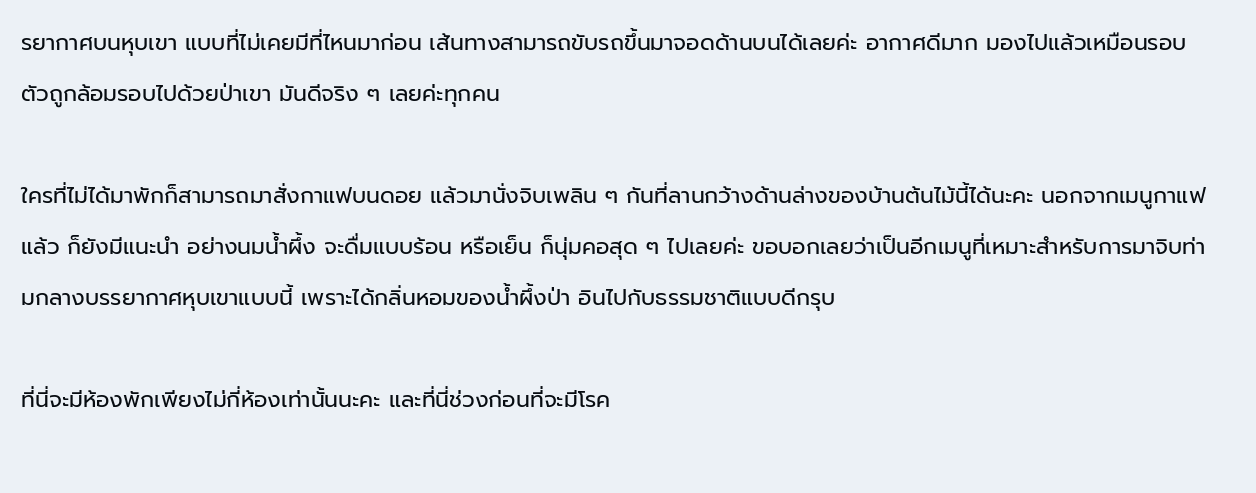รยากาศบนหุบเขา แบบที่ไม่เคยมีที่ไหนมาก่อน เส้นทางสามารถขับรถขึ้นมาจอดด้านบนได้เลยค่ะ อากาศดีมาก มองไปแล้วเหมือนรอบตัวถูกล้อมรอบไปด้วยป่าเขา มันดีจริง ๆ เลยค่ะทุกคน

ใครที่ไม่ได้มาพักก็สามารถมาสั่งกาแฟบนดอย แล้วมานั่งจิบเพลิน ๆ กันที่ลานกว้างด้านล่างของบ้านต้นไม้นี้ได้นะคะ นอกจากเมนูกาแฟแล้ว ก็ยังมีแนะนำ อย่างนมน้ำผึ้ง จะดื่มแบบร้อน หรือเย็น ก็นุ่มคอสุด ๆ ไปเลยค่ะ ขอบอกเลยว่าเป็นอีกเมนูที่เหมาะสำหรับการมาจิบท่ามกลางบรรยากาศหุบเขาแบบนี้ เพราะได้กลิ่นหอมของน้ำผึ้งป่า อินไปกับธรรมชาติแบบดีกรุบ

ที่นี่จะมีห้องพักเพียงไม่กี่ห้องเท่านั้นนะคะ และที่นี่ช่วงก่อนที่จะมีโรค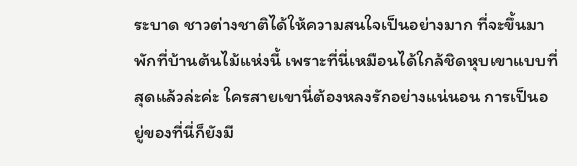ระบาด ชาวต่างชาติได้ให้ความสนใจเป็นอย่างมาก ที่จะขึ้นมาพักที่บ้านต้นไม้แห่งนี้ เพราะที่นี่เหมือนได้ใกล้ชิดหุบเขาแบบที่สุดแล้วล่ะค่ะ ใครสายเขานี่ต้องหลงรักอย่างแน่นอน การเป็นอยู่ของที่นี่ก็ยังมี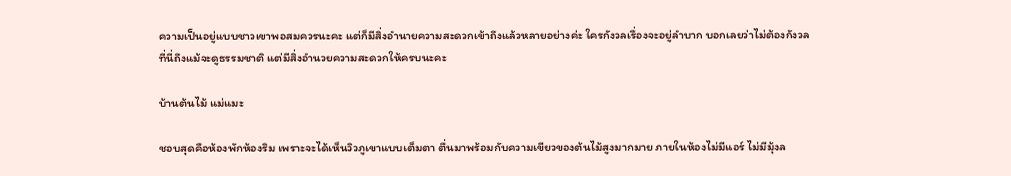ความเป็นอยู่แบบชาวเขาพอสมควรนะคะ แต่ก็มีสิ่งอำนายความสะดวกเข้าถึงแล้วหลายอย่างค่ะ ใครกังวลเรื่องจะอยู่ลำบาก บอกเลยว่าไม่ต้องกังวล ที่นี่ถึงแม้จะดูธรรมชาติ แต่มีสิ่งอำนวยความสะดวกให้ครบนะคะ

บ้านต้นไม้ แม่แมะ

ชอบสุดคือห้องพักห้องริม เพราะจะได้เห็นวิวภูเขาแบบเต็มตา ตื่นมาพร้อมกับความเขียวของต้นไม้สูงมากมาย ภายในห้องไม่มีแอร์ ไม่มีมุ้งล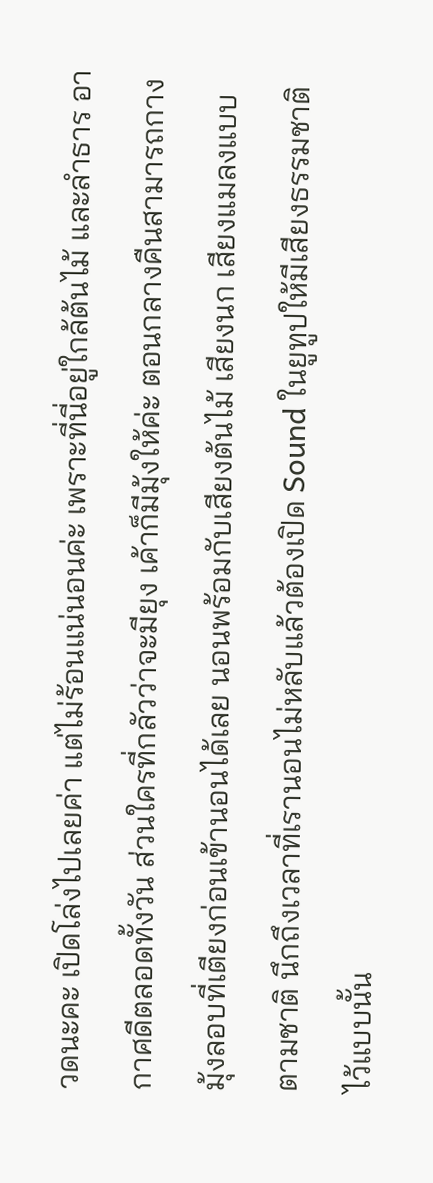วดนะคะ เปิดโล่งไปเลยค่า แต่ไม่ร้อนแน่นอนค่ะ เพราะที่นี่อยู่ใกล้ต้นไม้ และลำธาร อากาศดีตลอดทั้งวัน ส่วนใครที่กลัวว่าจะมียุง เค้าก็มีมุ้งให้ค่ะ ตอนกลางคืนสามารถกางมุ้งลอบที่เตียงก่อนเข้านอนได้เลย นอนพร้อมกับเสียงต้นไม้ เสียงนก เสียงแมลงแบบตามชาติ นึกถึงเวลาที่เรานอนไม่หลับแล้วต้องเปิด Sound ในยูทูปให้มีเสียงธรรมชาติไว้แบบนั้น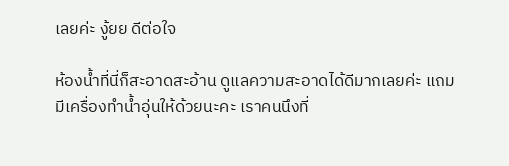เลยค่ะ งู้ยย ดีต่อใจ

ห้องน้ำที่นี่ก็สะอาดสะอ้าน ดูแลความสะอาดได้ดีมากเลยค่ะ แถมมีเครื่องทำน้ำอุ่นให้ด้วยนะคะ เราคนนึงที่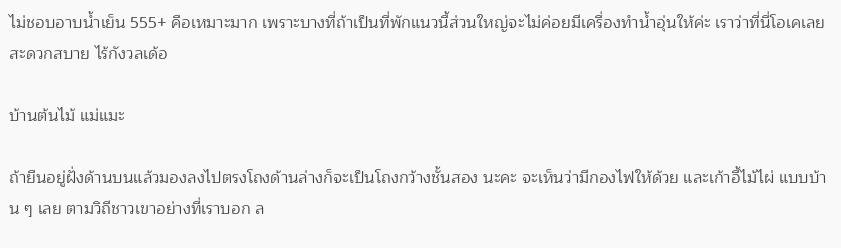ไม่ชอบอาบน้ำเย็น 555+ คือเหมาะมาก เพราะบางที่ถ้าเป็นที่พักแนวนี้ส่วนใหญ่จะไม่ค่อยมีเครื่องทำน้ำอุ่นให้ค่ะ เราว่าที่นี่โอเคเลย สะดวกสบาย ไร้กังวลเด้อ

บ้านต้นไม้ แม่แมะ

ถ้ายืนอยู่ฝั่งด้านบนแล้วมองลงไปตรงโถงด้านล่างก็จะเป็นโถงกว้างชั้นสอง นะคะ จะเห็นว่ามีกองไฟให้ด้วย และเก้าอี้ไม้ไผ่ แบบบ้าน ๆ เลย ตามวิถีชาวเขาอย่างที่เราบอก ล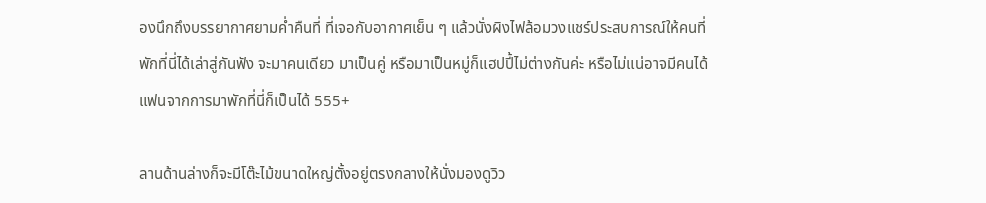องนึกถึงบรรยากาศยามค่ำคืนที่ ที่เจอกับอากาศเย็น ๆ แล้วนั่งผิงไฟล้อมวงแชร์ประสบการณ์ให้คนที่พักที่นี่ได้เล่าสู่กันฟัง จะมาคนเดียว มาเป็นคู่ หรือมาเป็นหมู่ก็แฮปปี้ไม่ต่างกันค่ะ หรือไม่แน่อาจมีคนได้แฟนจากการมาพักที่นี่ก็เป็นได้ 555+

ลานด้านล่างก็จะมีโต๊ะไม้ขนาดใหญ่ตั้งอยู่ตรงกลางให้นั่งมองดูวิว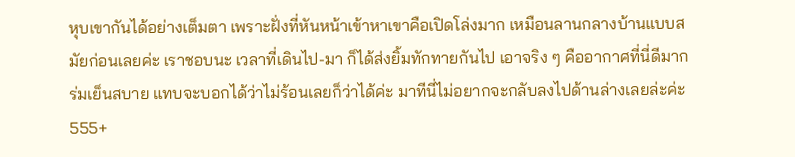หุบเขากันได้อย่างเต็มตา เพราะฝั่งที่หันหน้าเข้าหาเขาคือเปิดโล่งมาก เหมือนลานกลางบ้านแบบสมัยก่อนเลยค่ะ เราชอบนะ เวลาที่เดินไป-มา ก็ได้ส่งยิ้มทักทายกันไป เอาจริง ๆ คืออากาศที่นี่ดีมาก ร่มเย็นสบาย แทบจะบอกได้ว่าไม่ร้อนเลยก็ว่าได้ค่ะ มาทีนี่ไม่อยากจะกลับลงไปด้านล่างเลยล่ะค่ะ 555+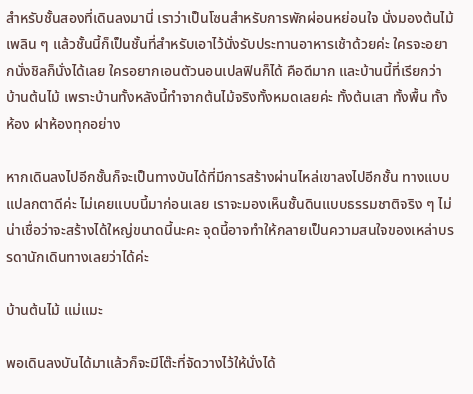สำหรับชั้นสองที่เดินลงมานี่ เราว่าเป็นโซนสำหรับการพักผ่อนหย่อนใจ นั่งมองต้นไม้เพลิน ๆ แล้วชั้นนี้ก็เป็นชั้นที่สำหรับเอาไว้นั่งรับประทานอาหารเช้าด้วยค่ะ ใครจะอยากนั่งชิลก็นั่งได้เลย ใครอยากเอนตัวนอนเปลฟินก็ได้ คือดีมาก และบ้านนี้ที่เรียกว่าบ้านต้นไม้ เพราะบ้านทั้งหลังนี้ทำจากต้นไม้จริงทั้งหมดเลยค่ะ ทั้งต้นเสา ทั้งพื้น ทั้งห้อง ฝาห้องทุกอย่าง

หากเดินลงไปอีกชั้นก็จะเป็นทางบันได้ที่มีการสร้างผ่านไหล่เขาลงไปอีกชั้น ทางแบบแปลกตาดีค่ะ ไม่เคยแบบนี้มาก่อนเลย เราจะมองเห็นชั้นดินแบบธรรมชาติจริง ๆ ไม่น่าเชื่อว่าจะสร้างได้ใหญ่ขนาดนี้นะคะ จุดนี้อาจทำให้กลายเป็นความสนใจของเหล่าบรรดานักเดินทางเลยว่าได้ค่ะ

บ้านต้นไม้ แม่แมะ

พอเดินลงบันได้มาแล้วก็จะมีโต๊ะที่จัดวางไว้ให้นั่งได้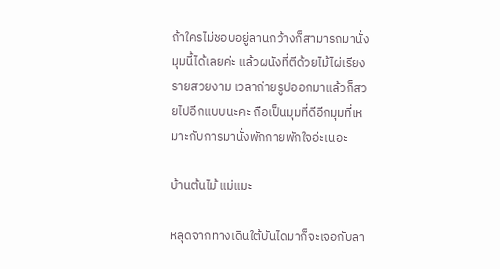ถ้าใครไม่ชอบอยู่ลานกว้างก็สามารถมานั่งมุมนี้ได้เลยค่ะ แล้วผนังที่ตีด้วยไม้ไผ่เรียงรายสวยงาม เวลาถ่ายรูปออกมาแล้วก็สวยไปอีกแบบนะคะ ถือเป็นมุมที่ดีอีกมุมที่เหมาะกับการมานั่งพักกายพักใจอ่ะเนอะ

บ้านต้นไม้ แม่แมะ

หลุดจากทางเดินใต้บันไดมาก็จะเจอกับลา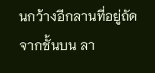นกว้างอีกลานที่อยู่ถัดจากชั้นบน ลา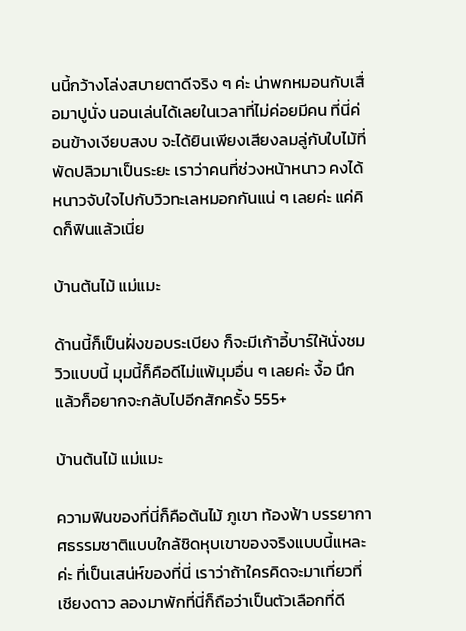นนี้กว้างโล่งสบายตาดีจริง ๆ ค่ะ น่าพกหมอนกับเสื่อมาปูนั่ง นอนเล่นได้เลยในเวลาที่ไม่ค่อยมีคน ที่นี่ค่อนข้างเงียบสงบ จะได้ยินเพียงเสียงลมลู่กับใบไม้ที่พัดปลิวมาเป็นระยะ เราว่าคนที่ช่วงหน้าหนาว คงได้หนาวจับใจไปกับวิวทะเลหมอกกันแน่ ๆ เลยค่ะ แค่คิดก็ฟินแล้วเนี่ย

บ้านต้นไม้ แม่แมะ

ด้านนี้ก็เป็นฝั่งขอบระเบียง ก็จะมีเก้าอี้บาร์ให้นั่งชมวิวแบบนี้ มุมนี้ก็คือดีไม่แพ้มุมอื่น ๆ เลยค่ะ งื้อ นึกแล้วก็อยากจะกลับไปอีกสักครั้ง 555+

บ้านต้นไม้ แม่แมะ

ความฟินของที่นี่ก็คือต้นไม้ ภูเขา ท้องฟ้า บรรยากาศธรรมชาติแบบใกล้ชิดหุบเขาของจริงแบบนี้แหละค่ะ ที่เป็นเสน่ห์ของที่นี่ เราว่าถ้าใครคิดจะมาเที่ยวที่เชียงดาว ลองมาพักที่นี่ก็ถือว่าเป็นตัวเลือกที่ดี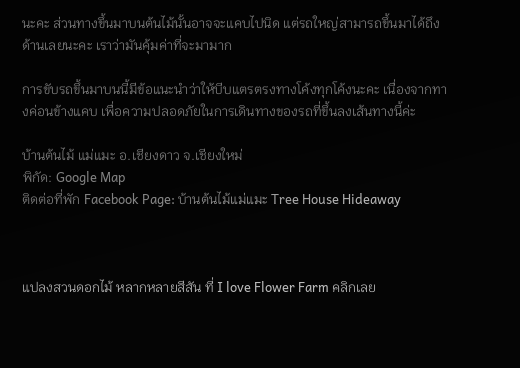นะคะ ส่วนทางขึ้นมาบนต้นไม้นั้นอาจจะแคบไปนิด แต่รถใหญ่สามารถขึ้นมาได้ถึงด้านเลยนะคะ เราว่ามันคุ้มค่าที่จะมามาก

การขับรถขึ้นมาบนนี้มีข้อแนะนำว่าให้บีบแตรตรงทางโค้งทุกโค้งนะคะ เนื่องจากทางค่อนข้างแคบ เพื่อความปลอดภัยในการเดินทางของรถที่ขึ้นลงเส้นทางนี้ค่ะ

บ้านต้นไม้ แม่แมะ อ.เชียงดาว จ.เชียงใหม่
พิกัด: Google Map
ติดต่อที่พัก Facebook Page: บ้านต้นไม้แม่แมะ Tree House Hideaway



แปลงสวนดอกไม้ หลากหลายสีสัน ที่ I love Flower Farm คลิกเลย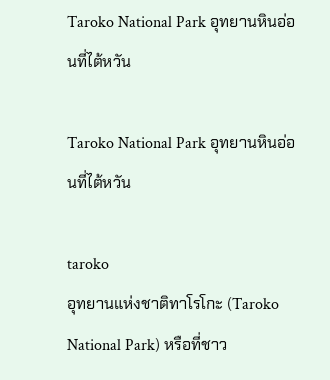Taroko National Park อุทยานหินอ่อนที่ไต้หวัน

Taroko National Park อุทยานหินอ่อนที่ไต้หวัน

taroko
อุทยานแห่งชาติทาโรโกะ (Taroko National Park) หรือที่ชาว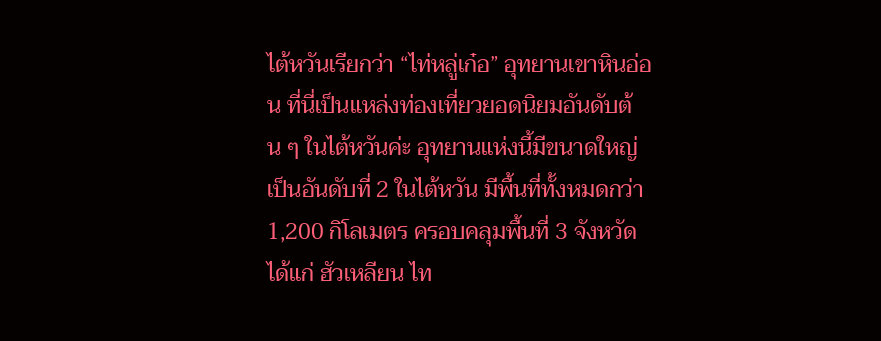ไต้หวันเรียกว่า “ไท่หลู่เก๋อ” อุทยานเขาหินอ่อน ที่นี่เป็นแหล่งท่องเที่ยวยอดนิยมอันดับต้น ๆ ในไต้หวันค่ะ อุทยานแห่งนี้มีขนาดใหญ่เป็นอันดับที่ 2 ในไต้หวัน มีพื้นที่ทั้งหมดกว่า 1,200 กิโลเมตร ครอบคลุมพื้นที่ 3 จังหวัดได้แก่ ฮัวเหลียน ไท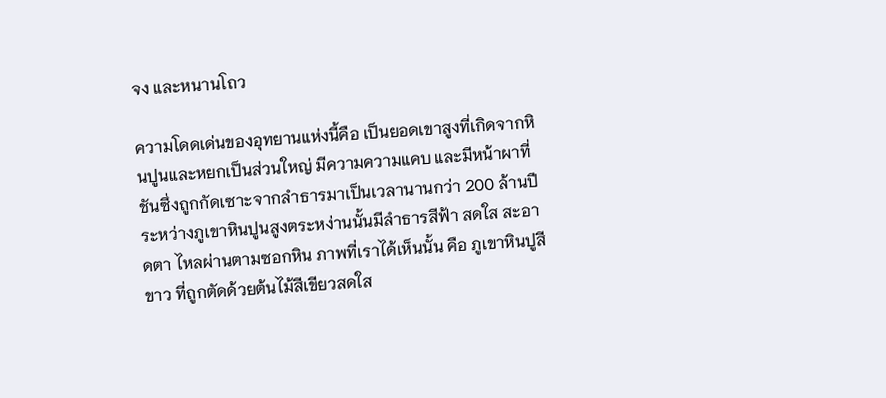จง และหนานโถว

ความโดดเด่นของอุทยานแห่งนี้คือ เป็นยอดเขาสูงที่เกิดจากหินปูนและหยกเป็นส่วนใหญ่ มีความความแคบ และมีหน้าผาที่ชันซึ่งถูกกัดเซาะจากลำธารมาเป็นเวลานานกว่า 200 ล้านปี ระหว่างภูเขาหินปูนสูงตระหง่านนั้นมีลำธารสีฟ้า สดใส สะอาดตา ไหลผ่านตามซอกหิน ภาพที่เราได้เห็นนั้น คือ ภูเขาหินปูสีขาว ที่ถูกตัดด้วยต้นไม้สีเขียวสดใส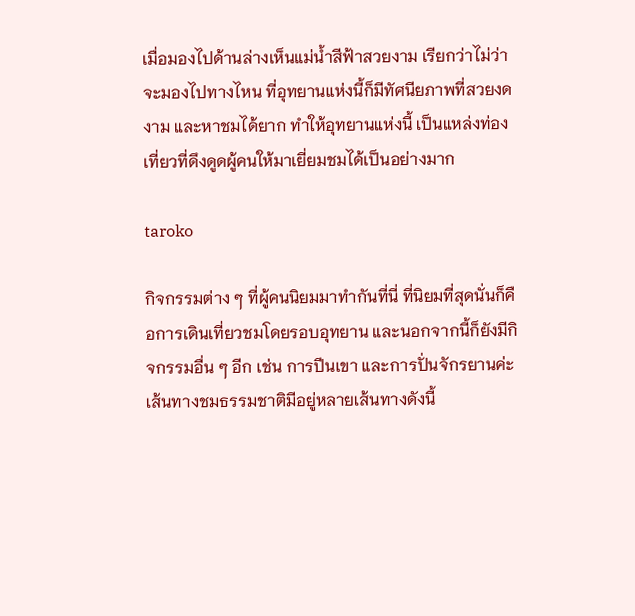เมื่อมองไปด้านล่างเห็นแม่น้ำสีฟ้าสวยงาม เรียกว่าไม่ว่าจะมองไปทางไหน ที่อุทยานแห่งนี้ก็มีทัศนียภาพที่สวยงดงาม และหาชมได้ยาก ทำให้อุทยานแห่งนี้ เป็นแหล่งท่องเที่ยวที่ดึงดูดผู้คนให้มาเยี่ยมชมได้เป็นอย่างมาก

taroko

กิจกรรมต่าง ๆ ที่ผู้คนนิยมมาทำกันที่นี่ ที่นิยมที่สุดนั่นก็คือการเดินเที่ยวชมโดยรอบอุทยาน และนอกจากนี้ก็ยังมีกิจกรรมอื่น ๆ อีก เช่น การปีนเขา และการปั่นจักรยานค่ะ เส้นทางชมธรรมชาติมีอยู่หลายเส้นทางดังนี้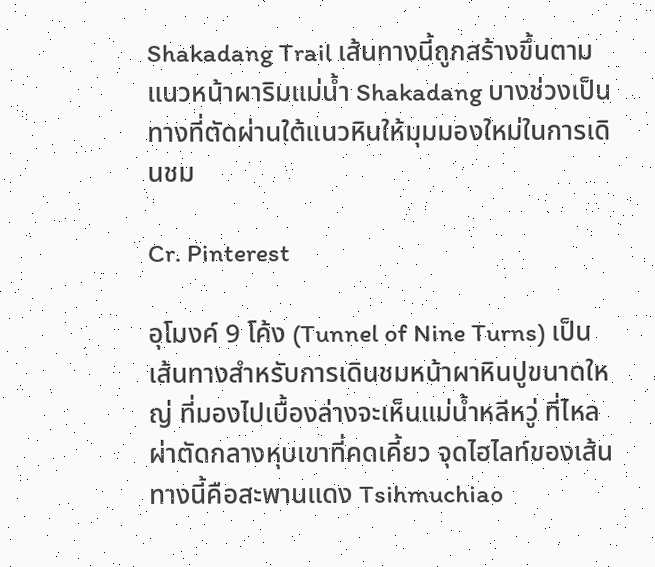Shakadang Trail เส้นทางนี้ถูกสร้างขึ้นตามแนวหน้าผาริมแม่น้ำ Shakadang บางช่วงเป็นทางที่ตัดผ่านใต้แนวหินให้มุมมองใหม่ในการเดินชม

Cr. Pinterest

อุโมงค์ 9 โค้ง (Tunnel of Nine Turns) เป็นเส้นทางสำหรับการเดินชมหน้าผาหินปูขนาดใหญ่ ที่มองไปเบื้องล่างจะเห็นแม่น้ำหลีหวู่ ที่ไหลผ่าตัดกลางหุบเขาที่คดเคี้ยว จุดไฮไลท์ของเส้นทางนี้คือสะพานแดง Tsihmuchiao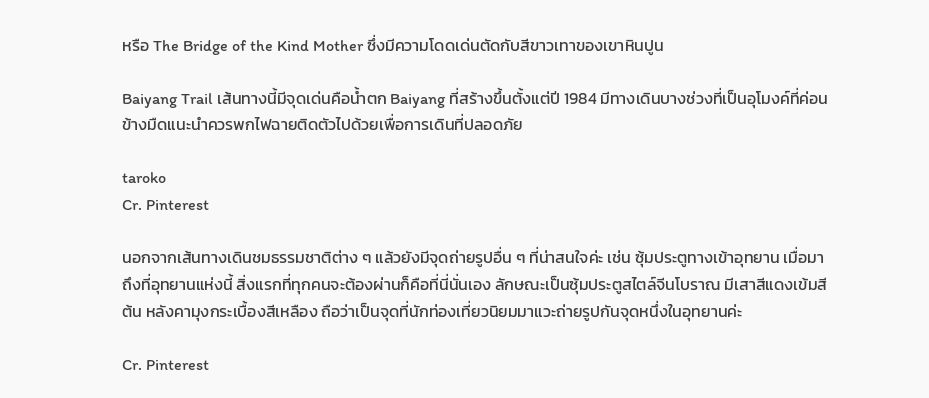หรือ The Bridge of the Kind Mother ซึ่งมีความโดดเด่นตัดกับสีขาวเทาของเขาหินปูน

Baiyang Trail เส้นทางนี้มีจุดเด่นคือน้ำตก Baiyang ที่สร้างขึ้นตั้งแต่ปี 1984 มีทางเดินบางช่วงที่เป็นอุโมงค์ที่ค่อนข้างมืดแนะนำควรพกไฟฉายติดตัวไปด้วยเพื่อการเดินที่ปลอดภัย

taroko
Cr. Pinterest

นอกจากเส้นทางเดินชมธรรมชาติต่าง ๆ แล้วยังมีจุดถ่ายรูปอื่น ๆ ที่น่าสนใจค่ะ เช่น ซุ้มประตูทางเข้าอุทยาน เมื่อมาถึงที่อุทยานแห่งนี้ สิ่งแรกที่ทุกคนจะต้องผ่านก็คือที่นี่นั่นเอง ลักษณะเป็นซุ้มประตูสไตล์จีนโบราณ มีเสาสีแดงเข้มสีต้น หลังคามุงกระเบื้องสีเหลือง ถือว่าเป็นจุดที่นักท่องเที่ยวนิยมมาแวะถ่ายรูปกันจุดหนึ่งในอุทยานค่ะ

Cr. Pinterest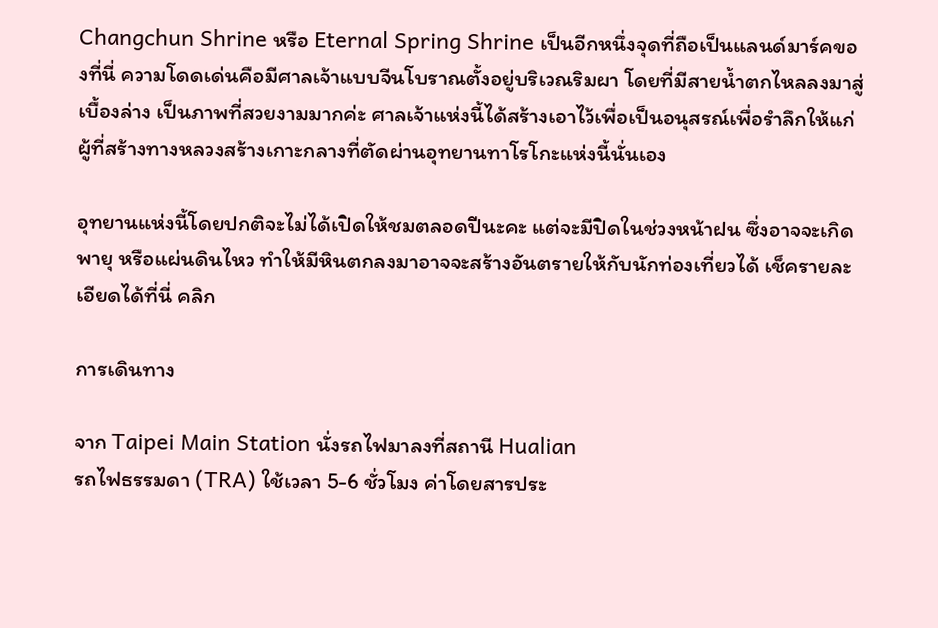Changchun Shrine หรือ Eternal Spring Shrine เป็นอีกหนึ่งจุดที่ถือเป็นแลนด์มาร์คของที่นี่ ความโดดเด่นคือมีศาลเจ้าแบบจีนโบราณตั้งอยู่บริเวณริมผา โดยที่มีสายน้ำตกไหลลงมาสู่เบื้องล่าง เป็นภาพที่สวยงามมากค่ะ ศาลเจ้าแห่งนี้ได้สร้างเอาไว้เพื่อเป็นอนุสรณ์เพื่อรำลึกให้แก่ผู้ที่สร้างทางหลวงสร้างเกาะกลางที่ตัดผ่านอุทยานทาโรโกะแห่งนี้นั่นเอง

อุทยานแห่งนี้โดยปกติจะไม่ได้เปิดให้ชมตลอดปีนะคะ แต่จะมีปิดในช่วงหน้าฝน ซึ่งอาจจะเกิดพายุ หรือแผ่นดินไหว ทำให้มีหินตกลงมาอาจจะสร้างอันตรายให้กับนักท่องเที่ยวได้ เช็ครายละเอียดได้ที่นี่ คลิก

การเดินทาง

จาก Taipei Main Station นั่งรถไฟมาลงที่สถานี Hualian
รถไฟธรรมดา (TRA) ใช้เวลา 5-6 ชั่วโมง ค่าโดยสารประ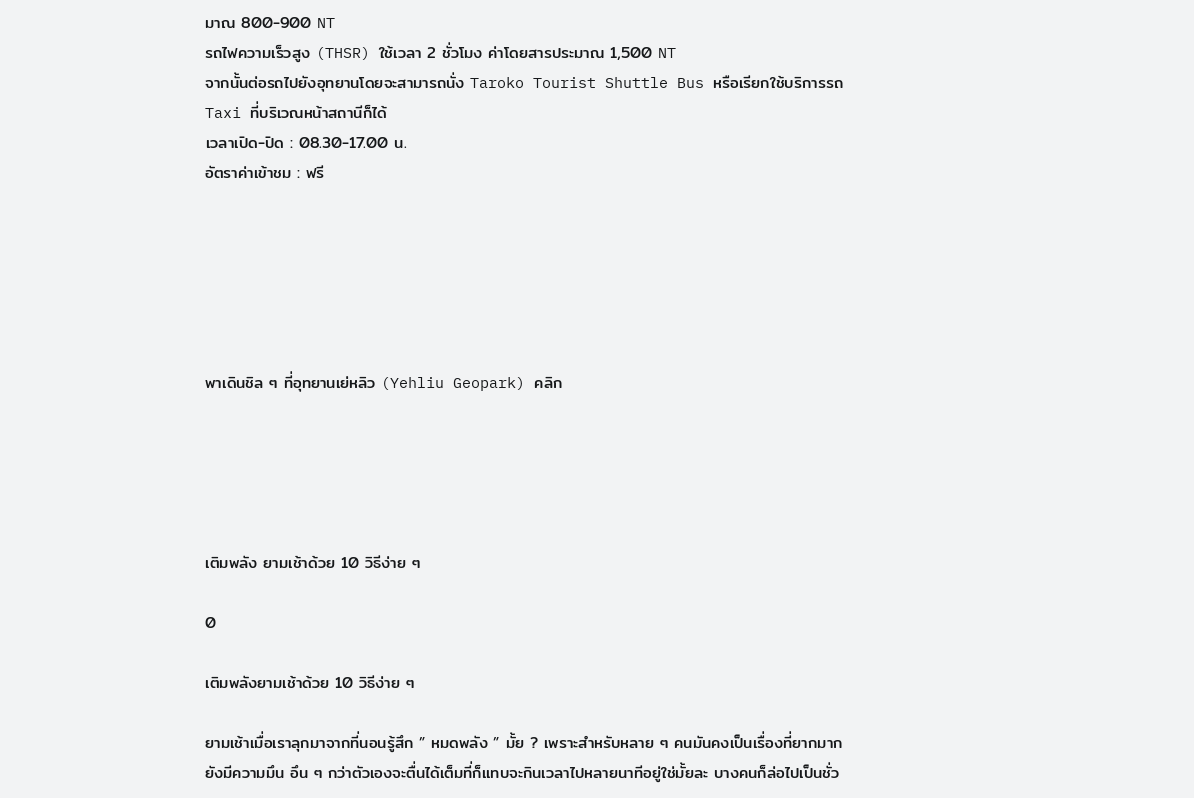มาณ 800-900 NT
รถไฟความเร็วสูง (THSR) ใช้เวลา 2 ชั่วโมง ค่าโดยสารประมาณ 1,500 NT
จากนั้นต่อรถไปยังอุทยานโดยจะสามารถนั่ง Taroko Tourist Shuttle Bus หรือเรียกใช้บริการรถ Taxi ที่บริเวณหน้าสถานีก็ได้
เวลาเปิด-ปิด : 08.30-17.00 น.
อัตราค่าเข้าชม : ฟรี






พาเดินชิล ๆ ที่อุทยานเย่หลิว (Yehliu Geopark) คลิก





เติมพลัง ยามเช้าด้วย 10 วิธีง่าย ๆ

0

เติมพลังยามเช้าด้วย 10 วิธีง่าย ๆ

ยามเช้าเมื่อเราลุกมาจากที่นอนรู้สึก ” หมดพลัง ” มั้ย ? เพราะสำหรับหลาย ๆ คนมันคงเป็นเรื่องที่ยากมาก ยังมีความมึน อึน ๆ กว่าตัวเองจะตื่นได้เต็มที่ก็แทบจะกินเวลาไปหลายนาทีอยู่ใช่มั้ยละ บางคนก็ล่อไปเป็นชั่ว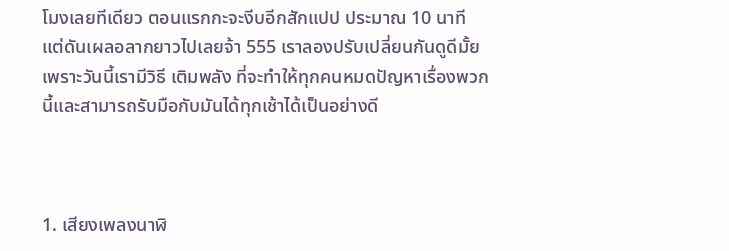โมงเลยทีเดียว ตอนแรกกะจะงีบอีกสักแปป ประมาณ 10 นาที แต่ดันเผลอลากยาวไปเลยจ้า 555 เราลองปรับเปลี่ยนกันดูดีมั้ย เพราะวันนี้เรามีวิธี เติมพลัง ที่จะทำให้ทุกคนหมดปัญหาเรื่องพวกนี้และสามารถรับมือกับมันได้ทุกเช้าได้เป็นอย่างดี



1. เสียงเพลงนาฬิ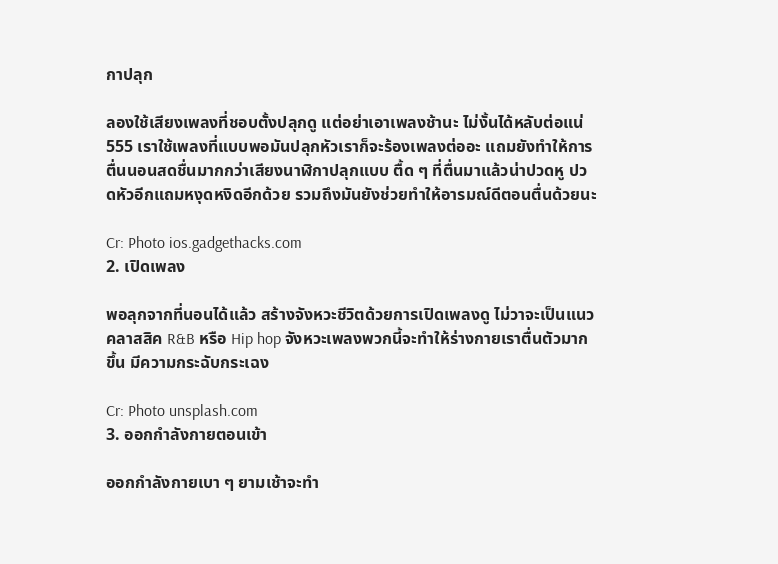กาปลุก

ลองใช้เสียงเพลงที่ชอบตั้งปลุกดู แต่อย่าเอาเพลงช้านะ ไม่งั้นได้หลับต่อแน่ 555 เราใช้เพลงที่แบบพอมันปลุกหัวเราก็จะร้องเพลงต่ออะ แถมยังทำให้การตื่นนอนสดชื่นมากกว่าเสียงนาฬิกาปลุกแบบ ตื้ด ๆ ที่ตื่นมาแล้วน่าปวดหู ปวดหัวอีกแถมหงุดหงิดอีกด้วย รวมถึงมันยังช่วยทำให้อารมณ์ดีตอนตื่นด้วยนะ

Cr: Photo ios.gadgethacks.com
2. เปิดเพลง

พอลุกจากที่นอนได้แล้ว สร้างจังหวะชีวิตด้วยการเปิดเพลงดู ไม่วาจะเป็นแนวคลาสสิค R&B หรือ Hip hop จังหวะเพลงพวกนี้จะทำให้ร่างกายเราตื่นตัวมากขึ้น มีความกระฉับกระเฉง

Cr: Photo unsplash.com
3. ออกกำลังกายตอนเข้า

ออกกำลังกายเบา ๆ ยามเช้าจะทำ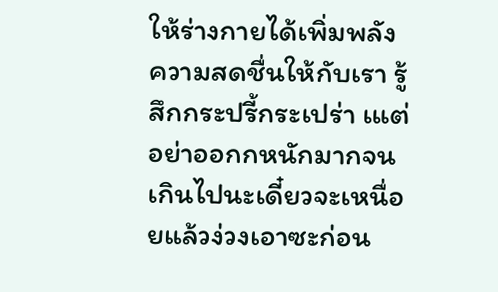ให้ร่างกายได้เพิ่มพลังความสดชื่นให้กับเรา รู้สึกกระปรี้กระเปร่า เแต่อย่าออกกหนักมากจนเกินไปนะเดี๋ยวจะเหนื่อยแล้วง่วงเอาซะก่อน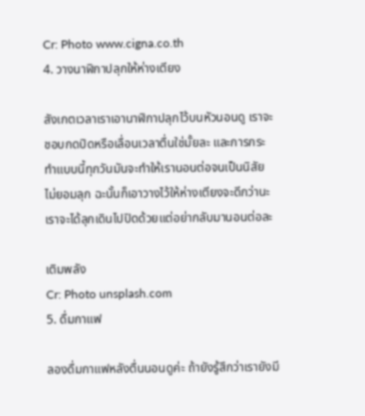Cr: Photo www.cigna.co.th
4. วางนาฬิกาปลุกให้ห่างเตียง

สังเกตเวลาเราเอานาฬิกาปลุกไว้บนหัวนอนดู เราจะชอบกดปิดหรือเลื่อนเวลาตื่นใช่มั้ยละ และการกระทำแบบนี้ทุกวันมันจะทำให้เรานอนต่อจนเป็นนิสัย ไม่ยอมลุก ฉะนั้นก็เอาวางไว้ให้ห่างเตียงจะดีกว่านะ เราจะได้ลุกเดินไปปิดด้วยแต่อย่ากลับมานอนต่อละ

เติมพลัง
Cr: Photo unsplash.com
5. ดื่มกาแฟ

ลองดื่มกาแฟหลังตื่นนอนดูค่ะ ถ้ายังรู้สึกว่าเรายังมี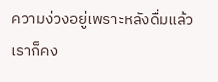ความง่วงอยู่เพราะหลังดื่มแล้วเราก็คง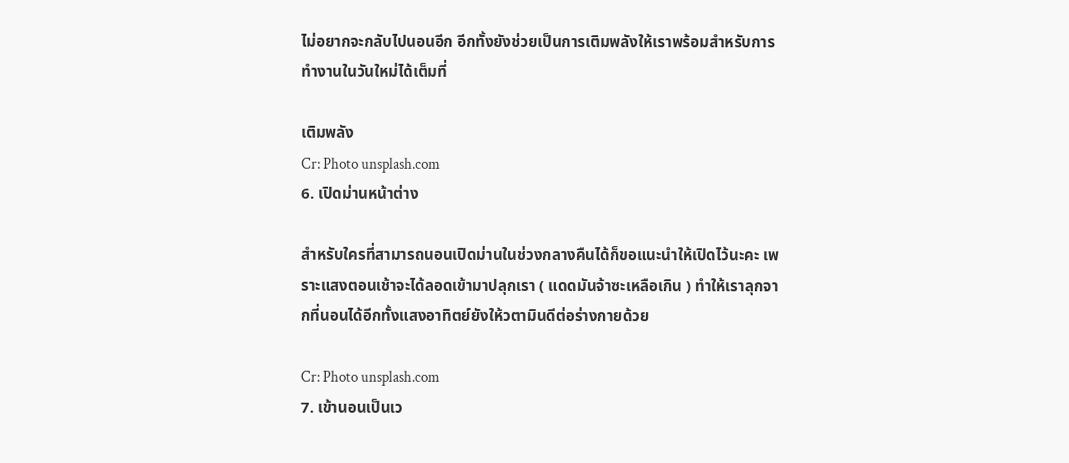ไม่อยากจะกลับไปนอนอีก อีกทั้งยังช่วยเป็นการเติมพลังให้เราพร้อมสำหรับการทำงานในวันใหม่ได้เต็มที่

เติมพลัง
Cr: Photo unsplash.com
6. เปิดม่านหน้าต่าง

สำหรับใครที่สามารถนอนเปิดม่านในช่วงกลางคืนได้ก็ขอแนะนำให้เปิดไว้นะคะ เพราะแสงตอนเช้าจะได้ลอดเข้ามาปลุกเรา ( แดดมันจ้าซะเหลือเกิน ) ทำให้เราลุกจากที่นอนได้อีกทั้งแสงอาทิตย์ยังให้วตามินดีต่อร่างกายด้วย

Cr: Photo unsplash.com
7. เข้านอนเป็นเว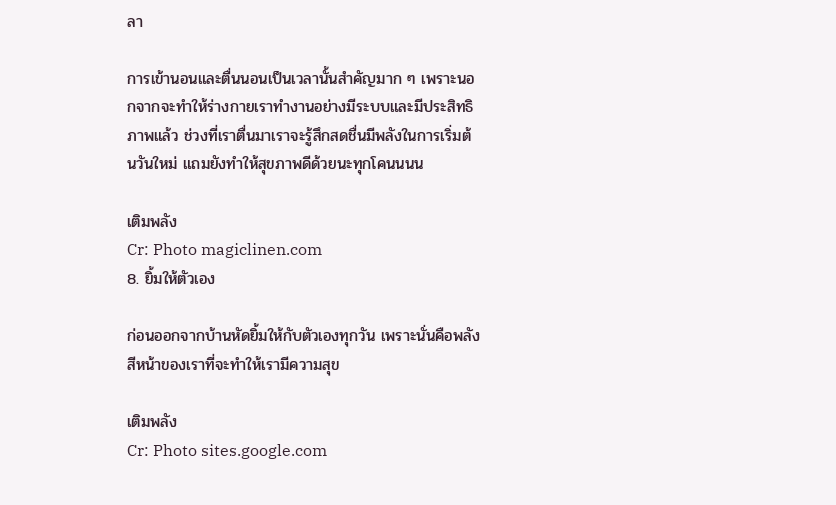ลา

การเข้านอนและตื่นนอนเป็นเวลานั้นสำคัญมาก ๆ เพราะนอกจากจะทำให้ร่างกายเราทำงานอย่างมีระบบและมีประสิทธิภาพแล้ว ช่วงที่เราตื่นมาเราจะรู้สึกสดชื่นมีพลังในการเริ่มต้นวันใหม่ แถมยังทำให้สุขภาพดีด้วยนะทุกโคนนนน

เติมพลัง
Cr: Photo magiclinen.com
8. ยิ้มให้ตัวเอง

ก่อนออกจากบ้านหัดยิ้มให้กับตัวเองทุกวัน เพราะนั่นคือพลังสีหน้าของเราที่จะทำให้เรามีความสุข

เติมพลัง
Cr: Photo sites.google.com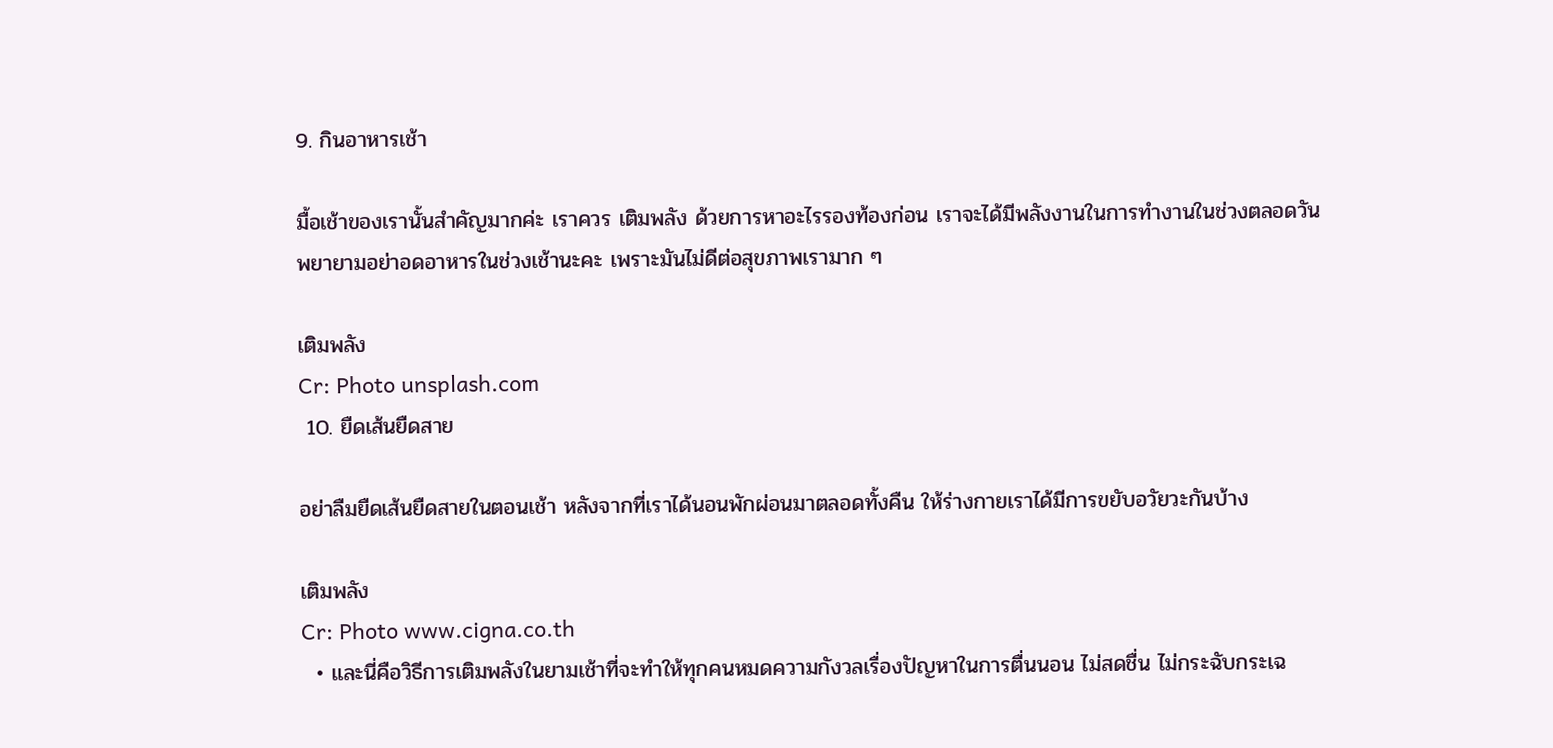9. กินอาหารเช้า

มื้อเช้าของเรานั้นสำคัญมากค่ะ เราควร เติมพลัง ด้วยการหาอะไรรองท้องก่อน เราจะได้มีพลังงานในการทำงานในช่วงตลอดวัน พยายามอย่าอดอาหารในช่วงเช้านะคะ เพราะมันไม่ดีต่อสุขภาพเรามาก ๆ

เติมพลัง
Cr: Photo unsplash.com
 10. ยืดเส้นยืดสาย

อย่าลืมยืดเส้นยืดสายในตอนเช้า หลังจากที่เราได้นอนพักผ่อนมาตลอดทั้งคืน ให้ร่างกายเราได้มีการขยับอวัยวะกันบ้าง

เติมพลัง
Cr: Photo www.cigna.co.th
  • และนี่คือวิธีการเติมพลังในยามเช้าที่จะทำให้ทุกคนหมดความกังวลเรื่องปัญหาในการตื่นนอน ไม่สดชื่น ไม่กระฉับกระเฉ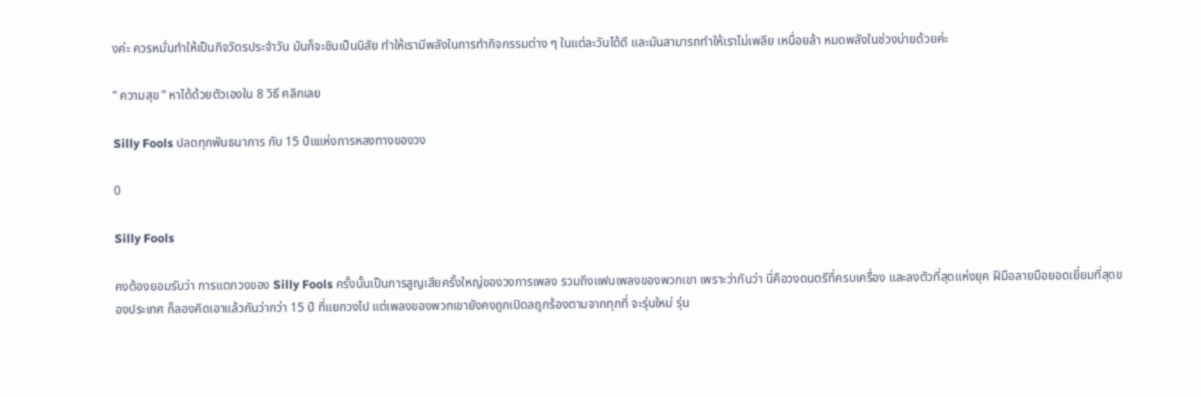งค่ะ ควรหมั่นทำให้เป็นกิจวัตรประจำวัน มันก็จะชินเป็นนิสัย ทำให้เรามีพลังในการทำกิจกรรมต่าง ๆ ในแต่ละวันได้ดี และมันสามารถทำให้เราไม่เพลีย เหนื่อยล้า หมดพลังในช่วงบ่ายด้วยค่ะ

” ความสุข ” หาได้ด้วยตัวเองใน 8 วิธี คลิกเลย

Silly Fools ปลดทุกพันธนาการ กับ 15 ปีแแห่งการหลงทางของวง

0

Silly Fools

คงต้องยอมรับว่า การแตกวงของ Silly Fools ครั้งนั้นเป็นการสูญเสียครั้งใหญ่ของวงการเพลง รวมถึงแฟนเพลงของพวกเขา เพราะว่ากันว่า นี่คือวงดนตรีที่ครบเครื่อง และลงตัวที่สุดแห่งยุค ฝีมือลายมือยอดเยี่ยมที่สุดของประเทศ ก็ลองคิดเอาแล้วกันว่ากว่า 15 ปี ที่แยกวงไป แต่เพลงของพวกเขายังคงถูกเปิดลถูกร้องตามจากทุกที่ จะรุ่นใหม่ รุ่น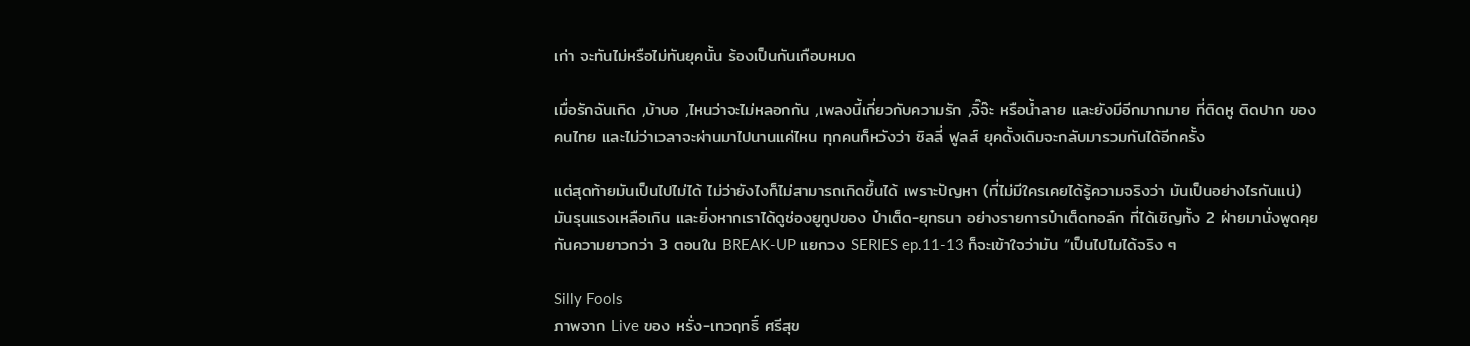เก่า จะทันไม่หรือไม่ทันยุคนั้น ร้องเป็นกันเกือบหมด

เมื่อรักฉันเกิด ,บ้าบอ ,ไหนว่าจะไม่หลอกกัน ,เพลงนี้เกี่ยวกับความรัก ,จิ๊จ๊ะ หรือน้ำลาย และยังมีอีกมากมาย ที่ติดหู ติดปาก ของคนไทย และไม่ว่าเวลาจะผ่านมาไปนานแค่ไหน ทุกคนก็หวังว่า ซิลลี่ ฟูลส์ ยุคดั้งเดิมจะกลับมารวมกันได้อีกครั้ง

แต่สุดท้ายมันเป็นไปไม่ได้ ไม่ว่ายังไงก็ไม่สามารถเกิดขึ้นได้ เพราะปัญหา (ที่ไม่มีใครเคยได้รู้ความจริงว่า มันเป็นอย่างไรกันแน่) มันรุนแรงเหลือเกิน และยิ่งหากเราได้ดูช่องยูทูปของ ป๋าเต็ด-ยุทธนา อย่างรายการป๋าเต็ดทอล์ก ที่ได้เชิญทั้ง 2 ฝ่ายมานั่งพูดคุยกันความยาวกว่า 3 ตอนใน BREAK-UP แยกวง SERIES ep.11-13 ก็จะเข้าใจว่ามัน “เป็นไปไมได้จริง ๆ

Silly Fools
ภาพจาก Live ของ หรั่ง-เทวฤทธิ์ ศรีสุข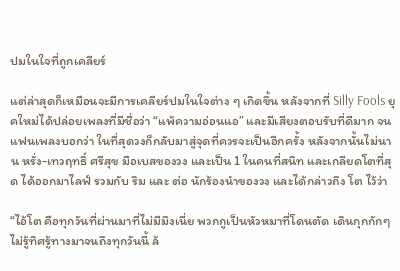ปมในใจที่ถูกเคลียร์

แต่ล่าสุดก็เหมือนจะมีการเคลียร์ปมในใจต่าง ๆ เกิดขึ้น หลังจากที่ Silly Fools ยุคใหม่ได้ปล่อยเพลงที่มีชื่อว่า “แพ้ความอ่อนแอ” และมีเสียงตอบรับที่ดีมาก จนแฟนเพลงบอกว่า ในที่สุดวงก็กลับมาสู่จุดที่ควรจะเป็นอีกครั้ง หลังจากนั้นไม่นาน หรั่ง-เทวฤทธิ์ ศรีสุข มือเบสของวง และเป็น 1 ในคนที่สนิท และเกลียดโตที่สุด ได้ออกมาไลฟ์ รวมกับ ริม และ ต่อ นักร้องนำของวง และได้กล่าวถึง โต ไว้ว่า

“ไอ้โต คือทุกวันที่ผ่านมาที่ไม่มีมึงเนี่ย พวกกูเป็นหัวหมาที่โดนตัด เดินกุกกักๆ ไม่รู้ทิศรู้ทางมาจนถึงทุกวันนี้ ล้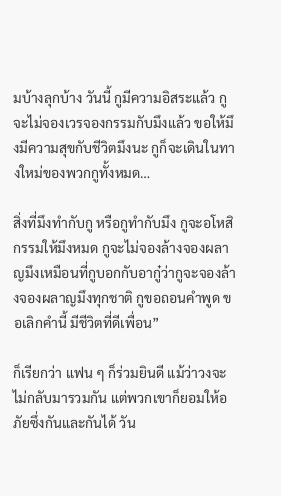มบ้างลุกบ้าง วันนี้ กูมีความอิสระแล้ว กูจะไม่จองเวรจองกรรมกับมึงแล้ว ขอให้มึงมีความสุขกับชีวิตมึงนะ กูก็จะเดินในทางใหม่ของพวกกูทั้งหมด…

สิ่งที่มึงทำกับกู หรือกูทำกับมึง กูจะอโหสิกรรมให้มึงหมด กูจะไม่จองล้างจองผลาญมึงเหมือนที่กูบอกกับอากู๋ว่ากูจะจองล้างจองผลาญมึงทุกชาติ กูขอถอนคำพูด ขอเลิกคำนี้ มีชีวิตที่ดีเพื่อน”

ก็เรียกว่า แฟน ๆ ก็ร่วมยินดี แม้ว่าวงจะไม่กลับมารวมกัน แต่พวกเขาก็ยอมให้อภัยซึ่งกันและกันได้ วัน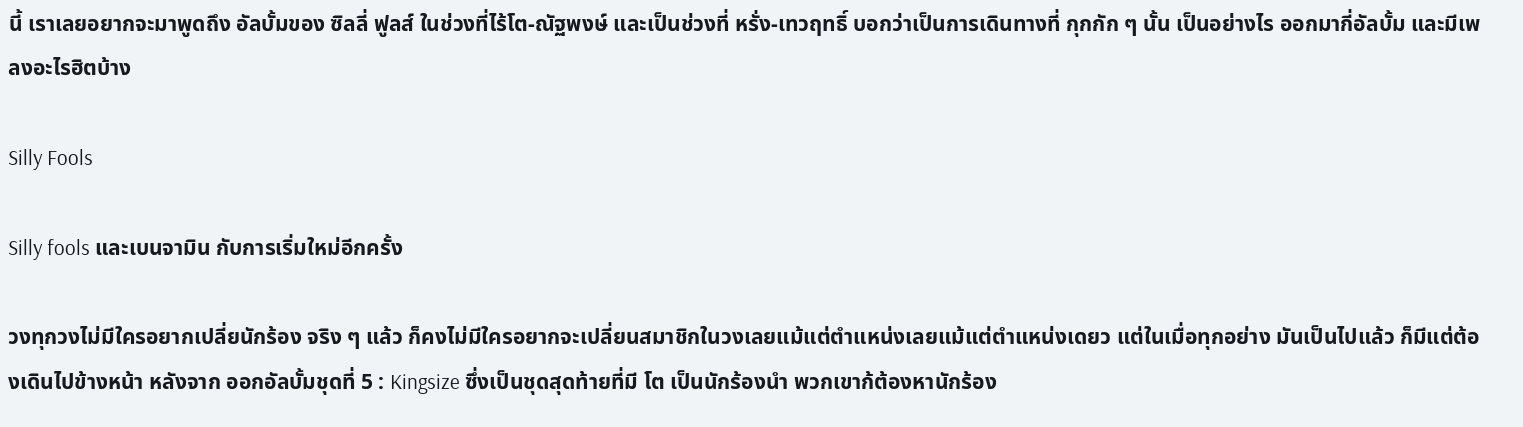นี้ เราเลยอยากจะมาพูดถึง อัลบั้มของ ซิลลี่ ฟูลส์ ในช่วงที่ไร้โต-ณัฐพงษ์ และเป็นช่วงที่ หรั่ง-เทวฤทธิ์ บอกว่าเป็นการเดินทางที่ กุกกัก ๆ นั้น เป็นอย่างไร ออกมากี่อัลบั้ม และมีเพลงอะไรฮิตบ้าง

Silly Fools

Silly fools และเบนจามิน กับการเริ่มใหม่อีกครั้ง

วงทุกวงไม่มีใครอยากเปลี่ยนักร้อง จริง ๆ แล้ว ก็คงไม่มีใครอยากจะเปลี่ยนสมาชิกในวงเลยแม้แต่ตำแหน่งเลยแม้แต่ตำแหน่งเดยว แต่ในเมื่อทุกอย่าง มันเป็นไปแล้ว ก็มีแต่ต้องเดินไปข้างหน้า หลังจาก ออกอัลบั้มชุดที่ 5 : Kingsize ซึ่งเป็นชุดสุดท้ายที่มี โต เป็นนักร้องนำ พวกเขาก้ต้องหานักร้อง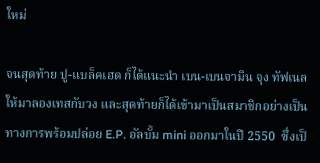ใหม่

จนสุดท้าย ปู-แบล็คเฮด ก็ได้แนะนำ เบน-เบนจามิน จุง ทัฟเนล ให้มาลองเทสกับวง และสุดท้ายก็ได้เข้ามาเป็นสมาชิกอย่างเป็นทางการพร้อมปล่อย E.P. อัลบั้ม mini ออกมาในปี 2550  ซึ่งเป็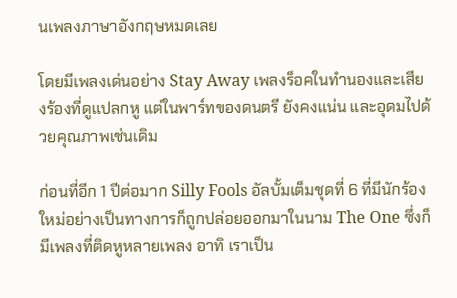นเพลงภาษาอังกฤษหมดเลย

โดยมีเพลงเด่นอย่าง Stay Away เพลงร็อคในทำนองและเสียงร้องที่ดูแปลกหู แต่ในพาร์ทของดนตรี ยังคงแน่น และอุดมไปด้วยคุณภาพเช่นเดิม

ก่อนที่อีก 1 ปีต่อมาก Silly Fools อัลบั้มเต็มชุดที่ 6 ที่มีนักร้องใหม่อย่างเป็นทางการก็ถูกปล่อยออกมาในนาม The One ซึ่งก็มีเพลงที่ติดหูหลายเพลง อาทิ เราเป็น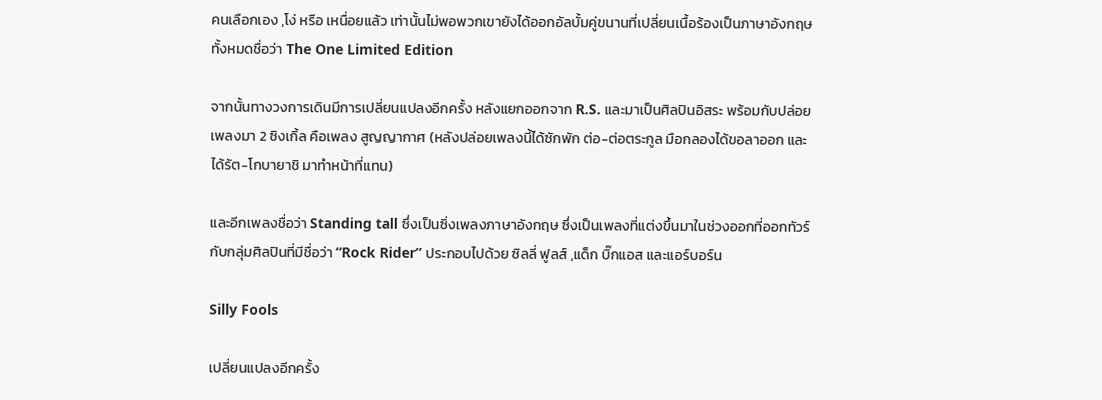คนเลือกเอง ,โง่ หรือ เหนื่อยแล้ว เท่านั้นไม่พอพวกเขายังได้ออกอัลบั้มคู่ขนานที่เปลี่ยนเนื้อร้องเป็นภาษาอังกฤษทั้งหมดชื่อว่า The One Limited Edition

จากนั้นทางวงการเดินมีการเปลี่ยนแปลงอีกครั้ง หลังแยกออกจาก R.S. และมาเป็นศิลปินอิสระ พร้อมกับปล่อยเพลงมา 2 ซิงเกิ้ล คือเพลง สูญญากาศ (หลังปล่อยเพลงนี้ได้ซักพัก ต่อ-ต่อตระกูล มือกลองได้ขอลาออก และได้รัต-โกบายาชิ มาทำหน้าที่แทน)

และอีกเพลงชื่อว่า Standing tall ซึ่งเป็นซิ่งเพลงภาษาอังกฤษ ซึ่งเป็นเพลงที่แต่งขึ้นมาในช่วงออกที่ออกทัวร์กับกลุ่มศิลปินที่มีชื่อว่า “Rock Rider” ประกอบไปด้วย ซิลลี่ ฟูลส์ ,แด็ก บิ๊กแอส และแอร์บอร์น

Silly Fools

เปลี่ยนแปลงอีกครั้ง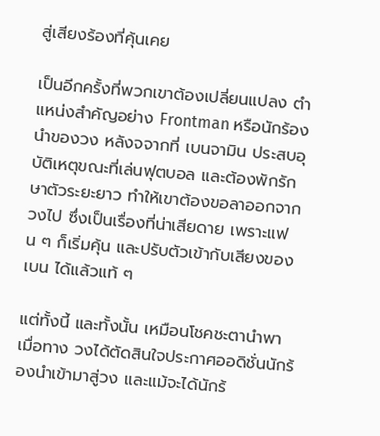สู่เสียงร้องที่คุ้นเคย

เป็นอีกครั้งที่พวกเขาต้องเปลี่ยนแปลง ตำแหน่งสำคัญอย่าง Frontman หรือนักร้องนำของวง หลังจจากที่ เบนจามิน ประสบอุบัติเหตุขณะที่เล่นฟุตบอล และต้องพักรักษาตัวระยะยาว ทำให้เขาต้องขอลาออกจากวงไป ซึ่งเป็นเรื่องที่น่าเสียดาย เพราะแฟน ๆ ก็เริ่มคุ้น และปรับตัวเข้ากับเสียงของ เบน ได้แล้วแท้ ๆ

แต่ทั้งนี้ และทั้งนั้น เหมือนโชคชะตานำพา เมื่อทาง วงได้ตัดสินใจประกาศออดิชั่นนักร้องนำเข้ามาสู่วง และแม้จะได้นักร้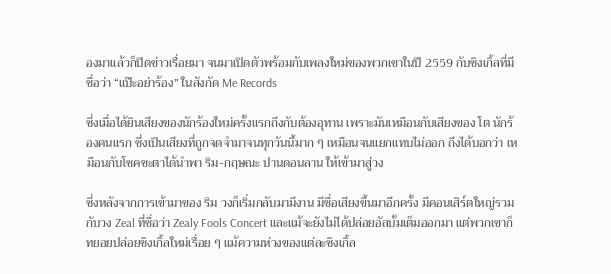องมาแล้วก็ปิดข่าวเรื่อยมา จนมาเปิดตัวพร้อมกับเพลงใหม่ของพวกเขาในปี 2559 กับซิงเกิ้ลที่มีชื่อว่า “แป๊ะอย่าร้อง” ในสังกัด Me Records

ซึ่งเมื่อได้ยินเสียงของนักร้องใหม่ครั้งแรกถึงกับต้องอุทาน เพราะมันเหมือนกับเสียงของ โต นักร้องคนแรก ซึ่งเป็นเสียงที่ถูกจดจำมาจนทุกวันนี้มาก ๆ เหมือนจนแยกแทบไม่ออก ถึงได้บอกว่า เหมือนกับโชคชะตาได้นำพา ริม-กฤษณะ ปานดอนลาน ให้เข้ามาสู่วง

ซึ่งหลังจากการเข้ามาของ ริม วงก็เริ่มกลับมามีงาน มีชื่อเสียงขึ้นมาอีกครั้ง มีคอนเสิร์ตใหญ่รวมกับวง Zeal ที่ชื่อว่า Zealy Fools Concert และแม้จะยังไม่ได้ปล่อยอัลบั้มเต็มออกมา แต่พวกเขาก็ทยอยปล่อยซิงเกิ้ลใหม่เรื่อย ๆ แม้ความห่วงของแต่ละซิงเกิ้ล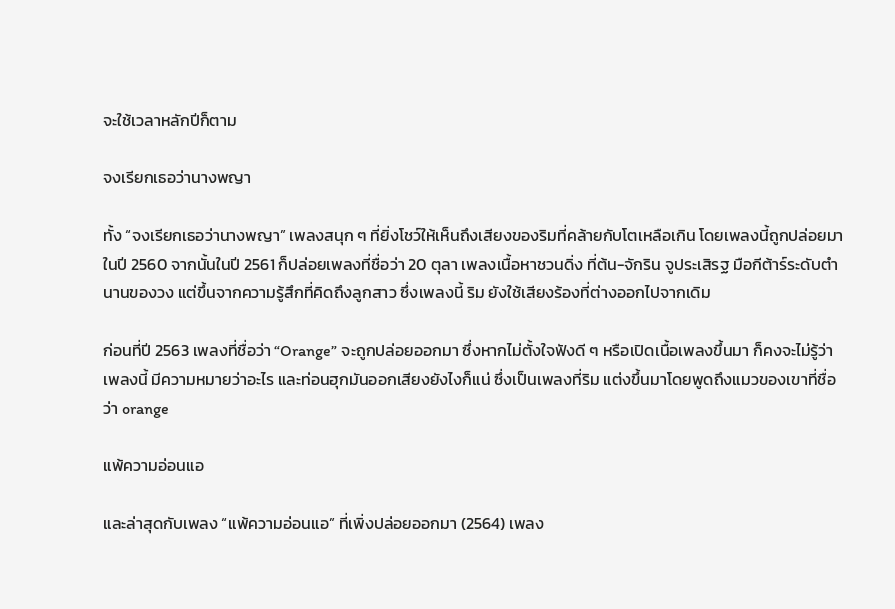จะใช้เวลาหลักปีก็ตาม

จงเรียกเธอว่านางพญา

ทั้ง “จงเรียกเธอว่านางพญา” เพลงสนุก ๆ ที่ยิ่งโชว์ให้เห็นถึงเสียงของริมที่คล้ายกับโตเหลือเกิน โดยเพลงนี้ถูกปล่อยมาในปี 2560 จากนั้นในปี 2561 ก็ปล่อยเพลงที่ชื่อว่า 20 ตุลา เพลงเนื้อหาชวนดิ่ง ที่ต้น-จักริน จูประเสิรฐ มือกีต้าร์ระดับตำนานของวง แต่ขึ้นจากความรู้สึกที่คิดถึงลูกสาว ซึ่งเพลงนี้ ริม ยังใช้เสียงร้องที่ต่างออกไปจากเดิม

ก่อนที่ปี 2563 เพลงที่ชื่อว่า “Orange” จะถูกปล่อยออกมา ซึ่งหากไม่ตั้งใจฟังดี ๆ หรือเปิดเนื้อเพลงขึ้นมา ก็คงจะไม่รู้ว่าเพลงนี้ มีความหมายว่าอะไร และท่อนฮุกมันออกเสียงยังไงก็แน่ ซึ่งเป็นเพลงที่ริม แต่งขึ้นมาโดยพูดถึงแมวของเขาที่ชื่อว่า orange

แพ้ความอ่อนแอ

และล่าสุดกับเพลง “แพ้ความอ่อนแอ” ที่เพิ่งปล่อยออกมา (2564) เพลง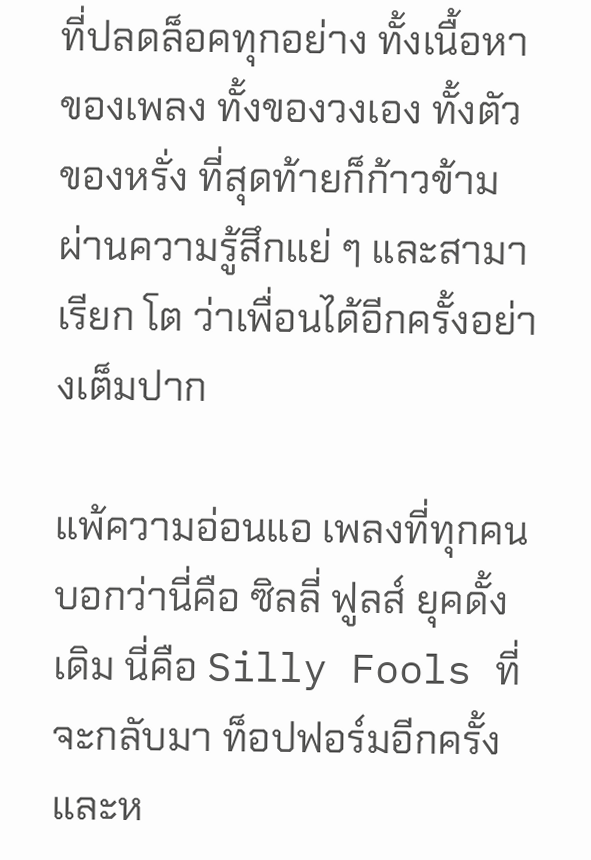ที่ปลดล็อคทุกอย่าง ทั้งเนื้อหาของเพลง ทั้งของวงเอง ทั้งตัวของหรั่ง ที่สุดท้ายก็ก้าวข้ามผ่านความรู้สึกแย่ ๆ และสามาเรียก โต ว่าเพื่อนได้อีกครั้งอย่างเต็มปาก

แพ้ความอ่อนแอ เพลงที่ทุกคนบอกว่านี่คือ ซิลลี่ ฟูลส์ ยุคดั้งเดิม นี่คือ Silly Fools ที่จะกลับมา ท็อปฟอร์มอีกครั้ง และห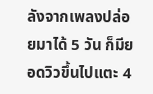ลังจากเพลงปล่อยมาได้ 5 วัน ก็มียอดวิวขึ้นไปแตะ 4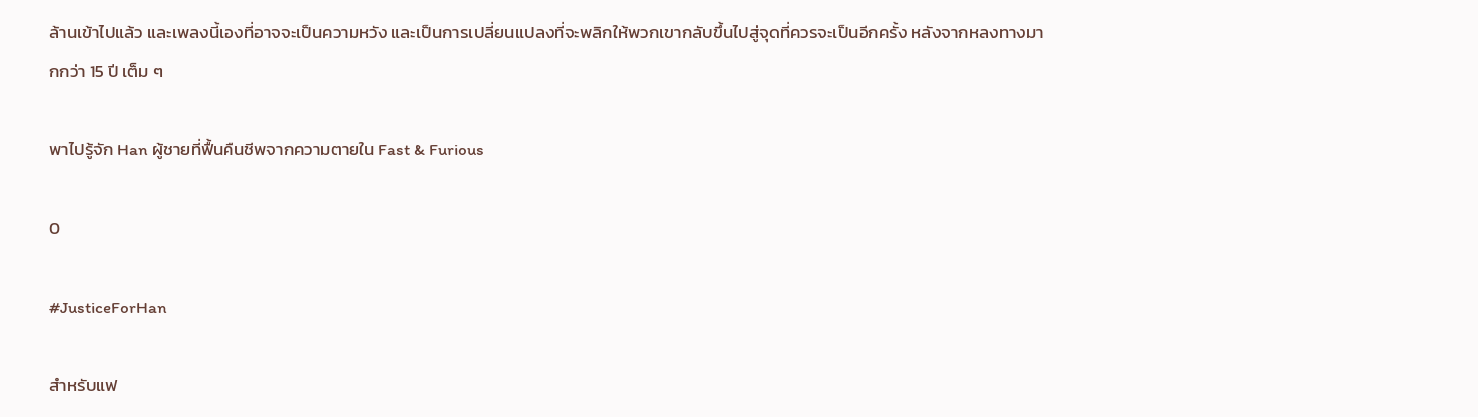ล้านเข้าไปแล้ว และเพลงนี้เองที่อาจจะเป็นความหวัง และเป็นการเปลี่ยนแปลงที่จะพลิกให้พวกเขากลับขึ้นไปสู่จุดที่ควรจะเป็นอีกครั้ง หลังจากหลงทางมากกว่า 15 ปี เต็ม ๆ

พาไปรู้จัก Han ผู้ชายที่ฟื้นคืนชีพจากความตายใน Fast & Furious

0

#JusticeForHan

สำหรับแฟ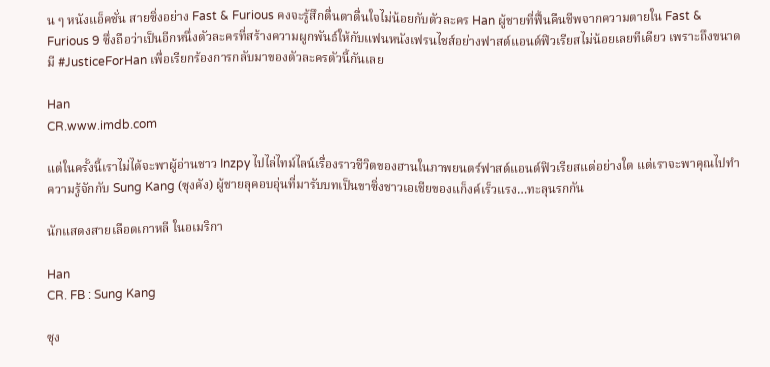น ๆ หนังแอ็คชั่น สายซิ่งอย่าง Fast & Furious คงจะรู้สึกตื่นตาตื่นใจไม่น้อยกับตัวละคร Han ผู้ชายที่ฟื้นคืนชีพจากความตายใน Fast & Furious 9 ซึ่งถือว่าเป็นอีกหนึ่งตัวละครที่สร้างความผูกพันธ์ให้กับแฟนหนังเฟรนไชส์อย่างฟาสต์แอนด์ฟิวเรียสไม่น้อยเลยทีเดียว เพราะถึงขนาดมี #JusticeForHan เพื่อเรียกร้องการกลับมาของตัวละครตัวนี้กันเลย

Han
CR.www.imdb.com

แต่ในครั้งนี้เราไม่ได้จะพาผู้อ่านชาว Inzpy ไปไล่ไทม์ไลน์เรื่องราวชีวิตของฮานในภาพยนตร์ฟาสต์แอนด์ฟิวเรียสแต่อย่างใด แต่เราจะพาคุณไปทำความรู้จักกับ Sung Kang (ซุงคัง) ผู้ชายลุคอบอุ่นที่มารับบทเป็นขาซิ่งชาวเอเชียของแก็งค์เร็วแรง…ทะลุนรกกัน

นักแสดงสายเลือดเกาหลี ในอเมริกา

Han
CR. FB : Sung Kang

ซุง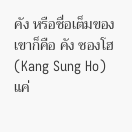คัง หรือชื่อเต็มของเขาก็คือ คัง ซองโฮ (Kang Sung Ho) แค่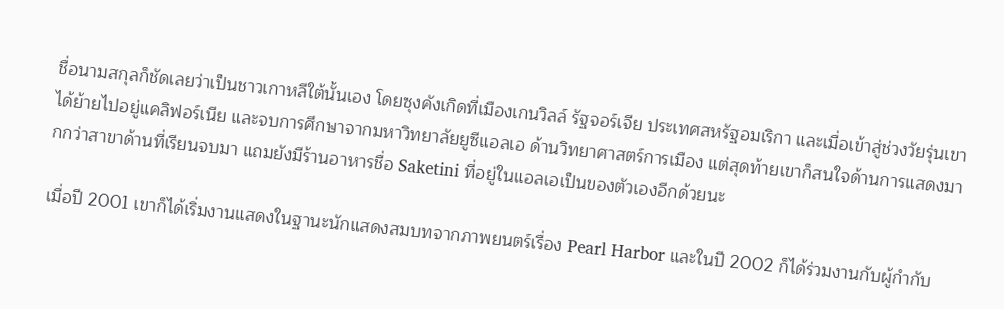ชื่อนามสกุลก็ชัดเลยว่าเป็นชาวเกาหลีใต้นั้นเอง โดยซุงคังเกิดที่เมืองเกนวิลล์ รัฐจอร์เจีย ประเทศสหรัฐอมเริกา และเมื่อเข้าสู่ช่วงวัยรุ่นเขาได้ย้ายไปอยู่แคลิฟอร์เนีย และจบการศึกษาจากมหาวิทยาลัยยูซีแอลเอ ด้านวิทยาศาสตร์การเมือง แต่สุดท้ายเขาก็สนใจด้านการแสดงมากกว่าสาขาด้านที่เรียนจบมา แถมยังมีร้านอาหารชื่อ Saketini ที่อยู่ในแอลเอเป็นของตัวเองอีกด้วยนะ

เมื่อปี 2001 เขาก็ได้เริ่มงานแสดงในฐานะนักแสดงสมบทจากภาพยนตร์เรื่อง Pearl Harbor และในปี 2002 ก็ได้ร่วมงานกับผู้กำกับ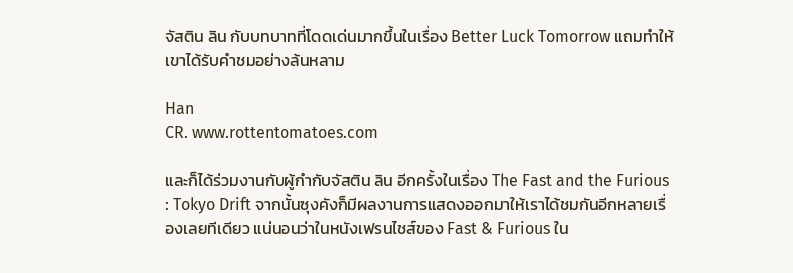จัสติน ลิน กับบทบาทที่โดดเด่นมากขึ้นในเรื่อง Better Luck Tomorrow แถมทำให้เขาได้รับคำชมอย่างล้นหลาม

Han
CR. www.rottentomatoes.com

และก็ได้ร่วมงานกับผู้กำกับจัสติน ลิน อีกครั้งในเรื่อง The Fast and the Furious : Tokyo Drift จากนั้นซุงคังก็มีผลงานการแสดงออกมาให้เราได้ชมกันอีกหลายเรื่องเลยทีเดียว แน่นอนว่าในหนังเฟรนไชส์ของ Fast & Furious ใน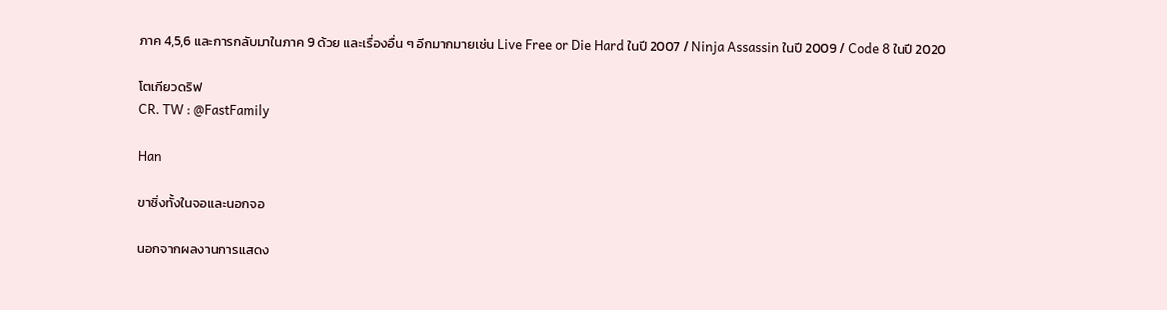ภาค 4,5,6 และการกลับมาในภาค 9 ด้วย และเรื่องอื่น ๆ อีกมากมายเช่น Live Free or Die Hard ในปี 2007 / Ninja Assassin ในปี 2009 / Code 8 ในปี 2020

โตเกียวดริฟ
CR. TW : @FastFamily

Han

ขาซิ่งทั้งในจอและนอกจอ

นอกจากผลงานการแสดง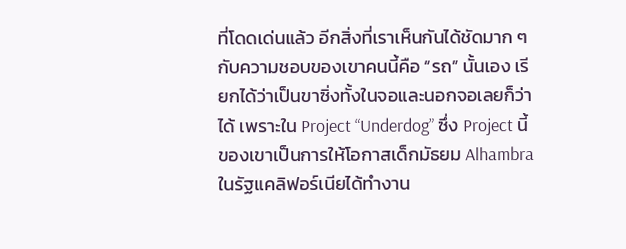ที่โดดเด่นแล้ว อีกสิ่งที่เราเห็นกันได้ชัดมาก ๆ กับความชอบของเขาคนนี้คือ “รถ” นั้นเอง เรียกได้ว่าเป็นขาซิ่งทั้งในจอและนอกจอเลยก็ว่าได้ เพราะใน Project “Underdog” ซึ่ง Project นี้ของเขาเป็นการให้โอกาสเด็กมัธยม Alhambra ในรัฐแคลิฟอร์เนียได้ทำงาน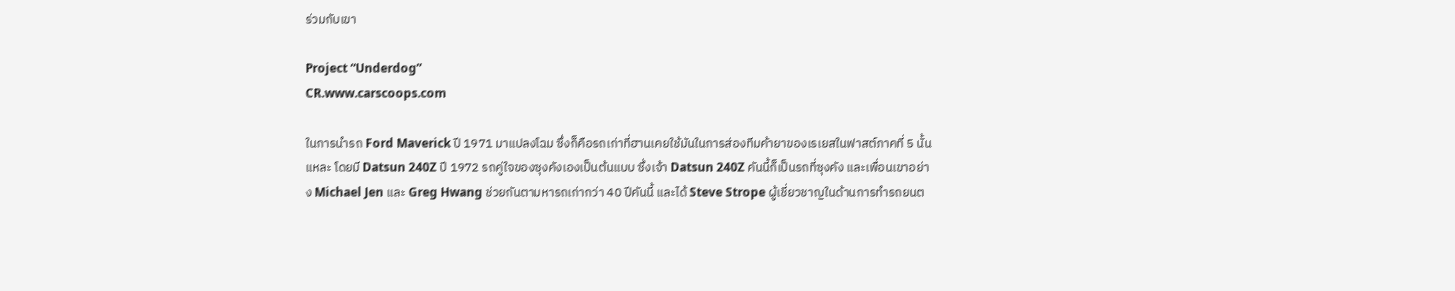ร่วมกับเขา

Project “Underdog”
CR.www.carscoops.com

ในการนำรถ Ford Maverick ปี 1971 มาแปลงโฉม ซึ่งก็คือรถเก่าที่ฮานเคยใช้มันในการส่องทีมค้ายาของเรเยสในฟาสต์ภาคที่ 5 นั้นแหละ โดยมี Datsun 240Z ปี 1972 รถคู่ใจของซุงคังเองเป็นต้นแบบ ซึ่งเจ้า Datsun 240Z คันนี้ก็เป็นรถที่ซุงคัง และเพื่อนเขาอย่าง Michael Jen และ Greg Hwang ช่วยกันตามหารถเก่ากว่า 40 ปีคันนี้ และได้ Steve Strope ผู้เชี่ยวชาญในด้านการทำรถยนต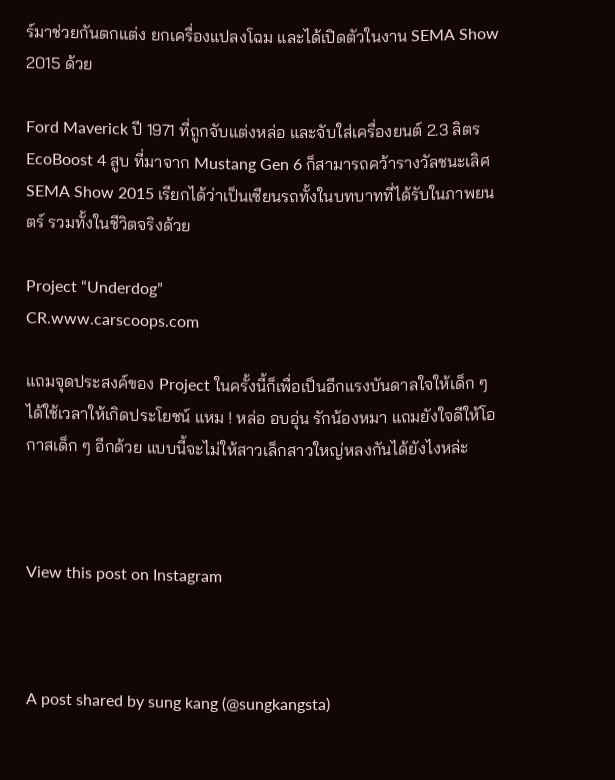ร์มาช่วยกันตกแต่ง ยกเครื่องแปลงโฉม และได้เปิดตัวในงาน SEMA Show 2015 ด้วย

Ford Maverick ปี 1971 ที่ถูกจับแต่งหล่อ และจับใส่เครื่องยนต์ 2.3 ลิตร EcoBoost 4 สูบ ที่มาจาก Mustang Gen 6 ก็สามารถคว้ารางวัลชนะเลิศ SEMA Show 2015 เรียกได้ว่าเป็นเซียนรถทั้งในบทบาทที่ได้รับในภาพยนตร์ รวมทั้งในชีวิตจริงด้วย

Project “Underdog”
CR.www.carscoops.com

แถมจุดประสงค์ของ Project ในครั้งนี้ก็เพื่อเป็นอีกแรงบันดาลใจให้เด็ก ๆ ได้ใช้เวลาให้เกิดประโยชน์ แหม ! หล่อ อบอุ่น รักน้องหมา แถมยังใจดีให้โอกาสเด็ก ๆ อีกด้วย แบบนี้จะไม่ให้สาวเล็กสาวใหญ่หลงกันได้ยังไงหล่ะ



View this post on Instagram



A post shared by sung kang (@sungkangsta)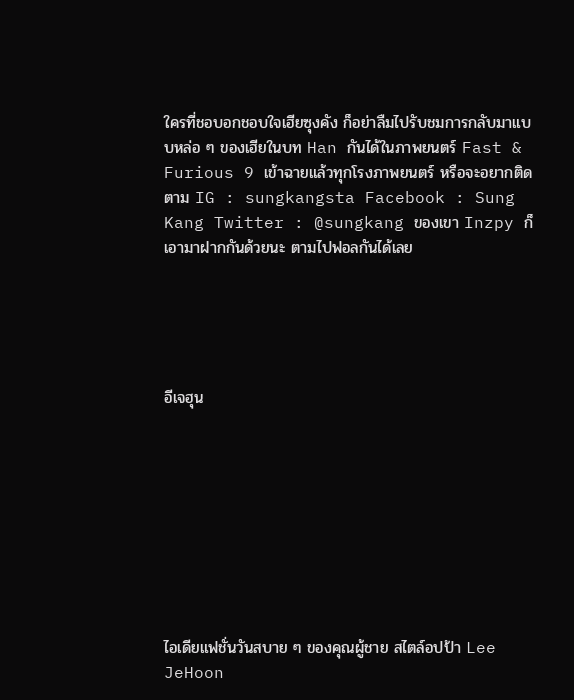ใครที่ชอบอกชอบใจเฮียซุงคัง ก็อย่าลืมไปรับชมการกลับมาแบบหล่อ ๆ ของเฮียในบท Han กันได้ในภาพยนตร์ Fast & Furious 9 เข้าฉายแล้วทุกโรงภาพยนตร์ หรือจะอยากติดตาม IG : sungkangsta Facebook : Sung Kang Twitter : @sungkang ของเขา Inzpy ก็เอามาฝากกันด้วยนะ ตามไปฟอลกันได้เลย





อีเจฮุน









ไอเดียแฟชั่นวันสบาย ๆ ของคุณผู้ชาย สไตล์อปป้า Lee JeHoon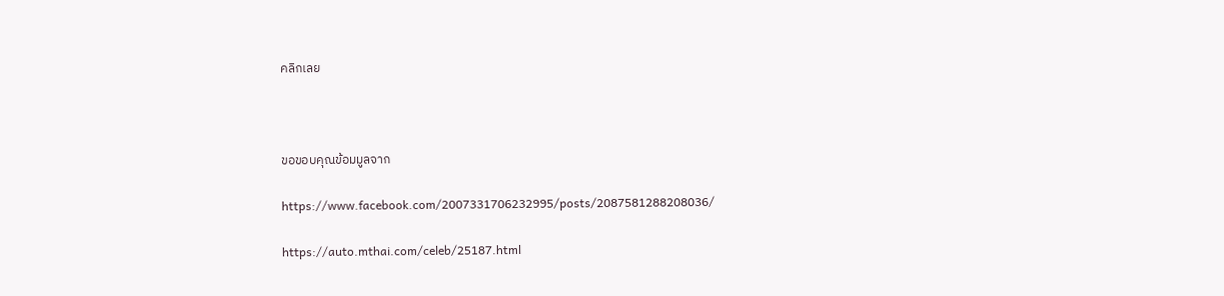คลิกเลย



ขอขอบคุณข้อมมูลจาก

https://www.facebook.com/2007331706232995/posts/2087581288208036/

https://auto.mthai.com/celeb/25187.html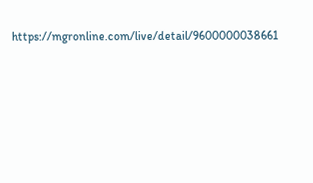https://mgronline.com/live/detail/9600000038661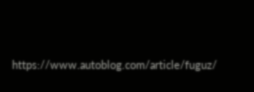https://www.autoblog.com/article/fuguz/